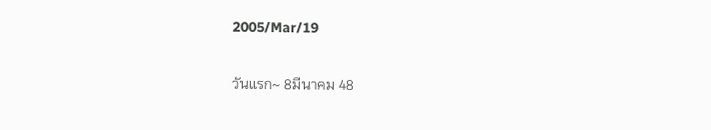2005/Mar/19

วันแรก~ 8มีนาคม 48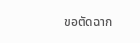ขอตัดฉาก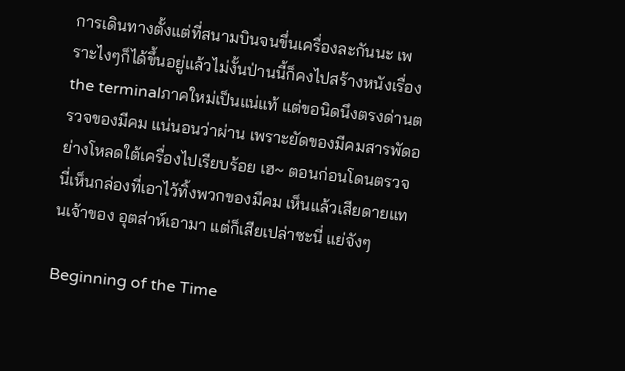การเดินทางตั้งแต่ที่สนามบินจนขึ่นเครื่องละกันนะ เพราะไงๆก็ได้ขึ้นอยู่แล้วไม่งั้นป่านนี้ก็คงไปสร้างหนังเรื่อง the terminalภาคใหม่เป็นแน่แท้ แต่ขอนิดนึงตรงด่านตรวจของมีคม แน่นอนว่าผ่าน เพราะยัดของมีคมสารพัดอย่างโหลดใต้เครื่องไปเรียบร้อย เฮ~ ตอนก่อนโดนตรวจนี่เห็นกล่องที่เอาไว้ทิ้งพวกของมีคม เห็นแล้วเสียดายแทนเจ้าของ อุตส่าห์เอามา แต่ก็เสียเปล่าซะนี่ แย่จังๆ

Beginning of the Time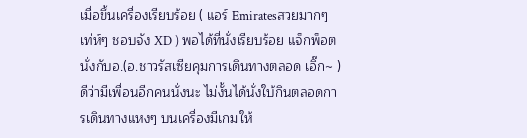เมื่อขึ้นเครื่องเรียบร้อย ( แอร์ Emiratesสวยมากๆ เท่ห์ๆ ชอบจัง XD ) พอได้ที่นั่งเรียบร้อย แจ็กพ็อตนั่งกับอ.(อ.ชาวรัสเซียคุมการเดินทางตลอด เอิ๊ก~ )ดีว่ามีเพื่อนอีกคนนั่งนะ ไม่งั้นได้นั่งใบ้กินตลอดการเดินทางแหงๆ บนเครื่องมีเกมให้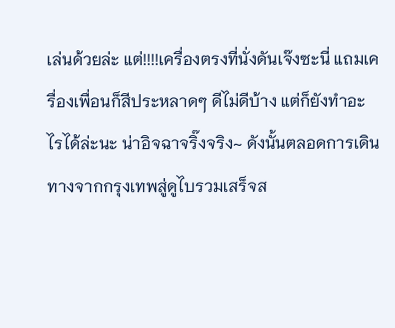เล่นด้วยล่ะ แต่!!!!เครื่องตรงที่นั่งดันเจ๊งซะนี่ แถมเครื่องเพื่อนก็สีประหลาดๆ ดีไม่ดีบ้าง แต่ก็ยังทำอะไรได้ล่ะนะ น่าอิจฉาจริ๊งจริง~ ดังนั้นตลอดการเดินทางจากกรุงเทพสู่ดูไบรวมเสร็จส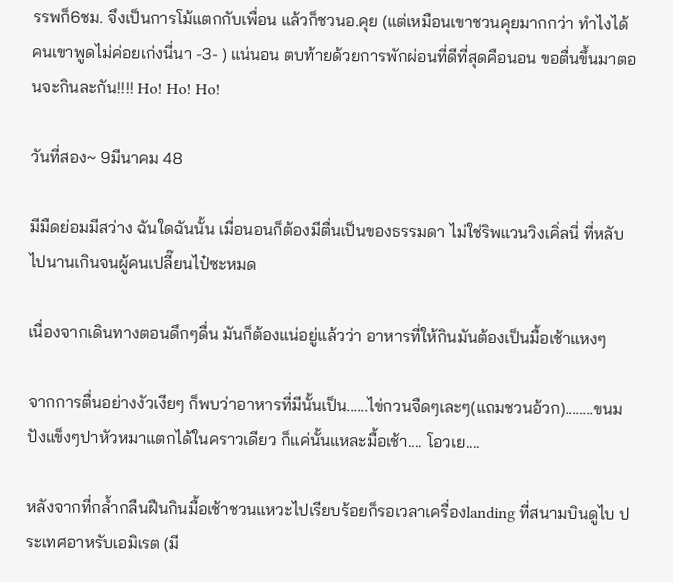รรพก็6ชม. จึงเป็นการโม้แตกกับเพื่อน แล้วก็ชวนอ.คุย (แต่เหมือนเขาชวนคุยมากกว่า ทำไงได้ คนเขาพูดไม่ค่อยเก่งนี่นา -3- ) แน่นอน ตบท้ายด้วยการพักผ่อนที่ดีที่สุดคือนอน ขอตื่นขึ้นมาตอนจะกินละกัน!!!! Ho! Ho! Ho!

วันที่สอง~ 9มีนาคม 48

มีมืดย่อมมีสว่าง ฉันใดฉันนั้น เมื่อนอนก็ต้องมีตื่นเป็นของธรรมดา ไม่ใช่ริพแวนวิงเคิ่ลนี่ ที่หลับไปนานเกินจนผู้คนเปลี๊ยนไป๋ซะหมด

เนื่องจากเดินทางตอนดึกๆดื่น มันก็ต้องแน่อยู่แล้วว่า อาหารที่ให้กินมันต้องเป็นมื้อเช้าแหงๆ

จากการตื่นอย่างงัวเงียๆ ก็พบว่าอาหารที่มีนั้นเป็น......ไข่กวนจืดๆเละๆ(แถมชวนอ้วก)........ขนมปังแข็งๆปาหัวหมาแตกได้ในคราวเดียว ก็แค่นั้นแหละมื้อเช้า.... โอวเย....

หลังจากที่กล้ำกลืนฝืนกินมื้อเช้าชวนแหวะไปเรียบร้อยก็รอเวลาเครื่องlanding ที่สนามบินดูไบ ประเทศอาหรับเอมิเรต (มี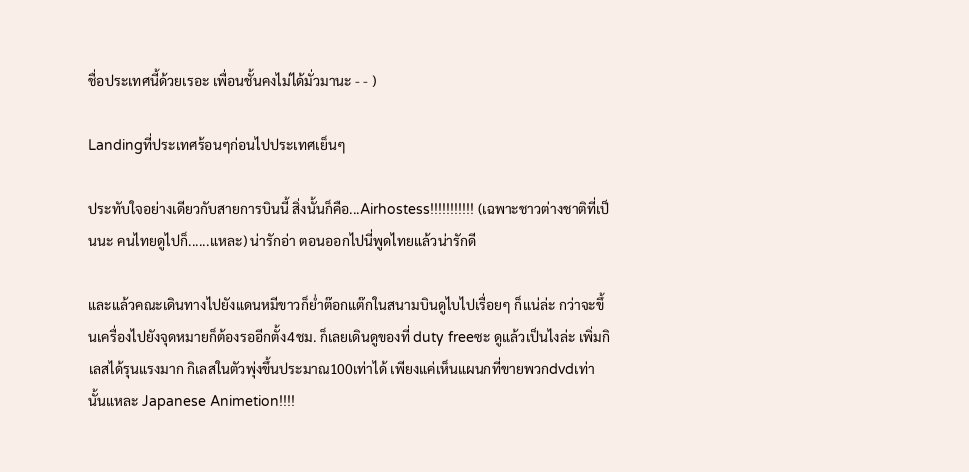ชื่อประเทศนี้ด้วยเรอะ เพื่อนชั้นคงไม่ได้มั่วมานะ - - )

Landingที่ประเทศร้อนๆก่อนไปประเทศเย็นๆ

ประทับใจอย่างเดียวกับสายการบินนี้ สิ่งนั้นก็คือ...Airhostess!!!!!!!!!!! (เฉพาะชาวต่างชาติที่เป็นนะ คนไทยดูไปก็......แหละ) น่ารักอ่า ตอนออกไปนี่พูดไทยแล้วน่ารักดี

และแล้วคณะเดินทางไปยังแดนหมีขาวก็ย่ำต๊อกแต๊กในสนามบินดูไบไปเรื่อยๆ ก็แน่ล่ะ กว่าจะขึ้นเครื่องไปยังจุดหมายก็ต้องรออีกตั้ง4ชม. ก็เลยเดินดูของที่ duty freeซะ ดูแล้วเป็นไงล่ะ เพิ่มกิเลสได้รุนแรงมาก กิเลสในตัวพุ่งขึ้นประมาณ100เท่าได้ เพียงแค่เห็นแผนกที่ขายพวกdvdเท่านั้นแหละ Japanese Animetion!!!!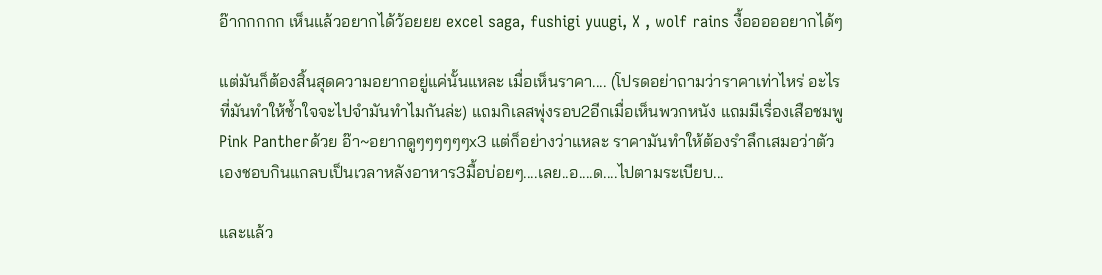อ๊ากกกกก เห็นแล้วอยากได้ว้อยยย excel saga, fushigi yuugi, X , wolf rains งื้อออออยากได้ๆ

แต่มันก็ต้องสิ้นสุดความอยากอยู่แค่นั้นแหละ เมื่อเห็นราคา.... (โปรดอย่าถามว่าราคาเท่าไหร่ อะไรที่มันทำให้ช้ำใจจะไปจำมันทำไมกันล่ะ) แถมกิเลสพุ่งรอบ2อีกเมื่อเห็นพวกหนัง แถมมีเรื่องเสือชมพู Pink Pantherด้วย อ๊า~อยากดูๆๆๆๆๆๆx3 แต่ก็อย่างว่าแหละ ราคามันทำให้ต้องรำลึกเสมอว่าตัวเองชอบกินแกลบเป็นเวลาหลังอาหาร3มื้อบ่อยๆ....เลย..อ....ด....ไปตามระเบียบ...

และแล้ว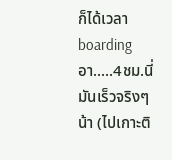ก็ได้เวลา boardingอา.....4ชม.นี่มันเร็วจริงๆน้า (ไปเกาะติ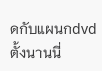ดกับแผนกdvdตั้งนานนี่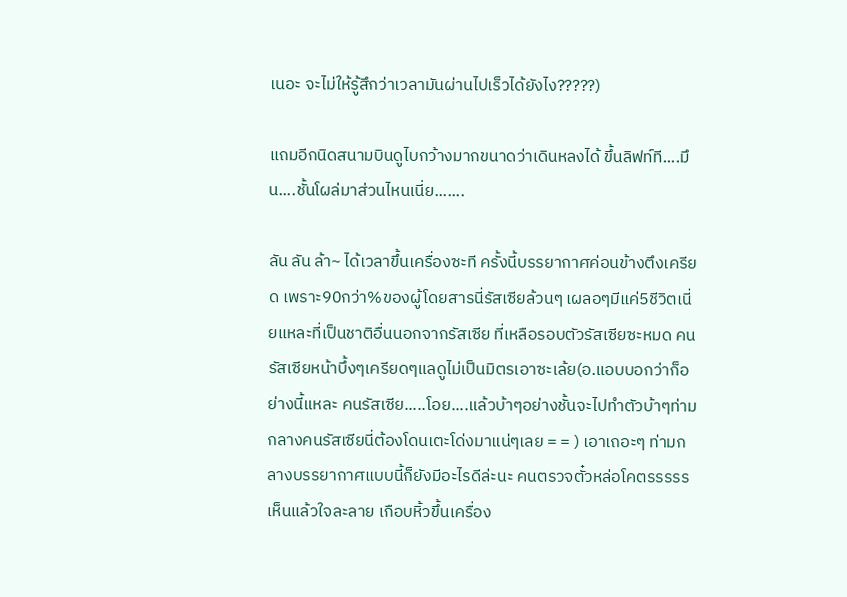เนอะ จะไม่ให้รู้สึกว่าเวลามันผ่านไปเร็วได้ยังไง?????)

แถมอีกนิดสนามบินดูไบกว้างมากขนาดว่าเดินหลงได้ ขึ้นลิฟท์ที....มึน....ชั้นโผล่มาส่วนไหนเนี่ย.......

ลัน ลัน ล้า~ ได้เวลาขึ้นเครื่องซะที ครั้งนี้บรรยากาศค่อนข้างตึงเครียด เพราะ90กว่า%ของผู้โดยสารนี่รัสเซียล้วนๆ เผลอๆมีแค่5ชีวิตเนี่ยแหละที่เป็นชาติอื่นนอกจากรัสเซีย ที่เหลือรอบตัวรัสเซียซะหมด คนรัสเซียหน้าบึ้งๆเครียดๆแลดูไม่เป็นมิตรเอาซะเล้ย(อ.แอบบอกว่าก็อย่างนี้แหละ คนรัสเซีย.....โอย....แล้วบ้าๆอย่างชั้นจะไปทำตัวบ้าๆท่ามกลางคนรัสเซียนี่ต้องโดนเตะโด่งมาแน่ๆเลย = = ) เอาเถอะๆ ท่ามกลางบรรยากาศแบบนี้ก็ยังมีอะไรดีล่ะนะ คนตรวจตั๋วหล่อโคตรรรรร เห็นแล้วใจละลาย เกือบหิ้วขึ้นเครื่อง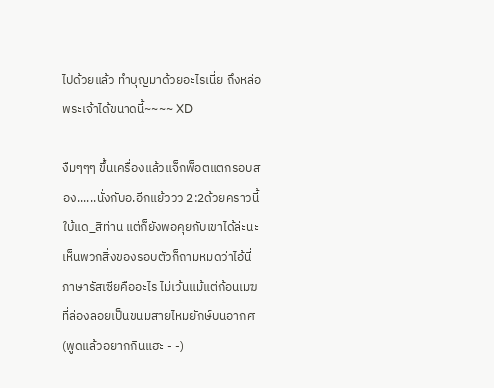ไปด้วยแล้ว ทำบุญมาด้วยอะไรเนี่ย ถึงหล่อพระเจ้าได้ขนาดนี้~~~~ XD

งืมๆๆๆ ขึ้นเครื่องแล้วแจ็กพ็อตแตกรอบสอง......นั่งกับอ.อีกแย้ววว 2:2ด้วยคราวนี้ ใบ้แด_สิท่าน แต่ก็ยังพอคุยกับเขาได้ล่ะนะ เห็นพวกสิ่งของรอบตัวก็ถามหมดว่าไอ้นี่ภาษารัสเซียคืออะไร ไม่เว้นแม้แต่ก้อนเมฆที่ล่องลอยเป็นขนมสายไหมยักษ์บนอากศ (พูดแล้วอยากกินแฮะ - -)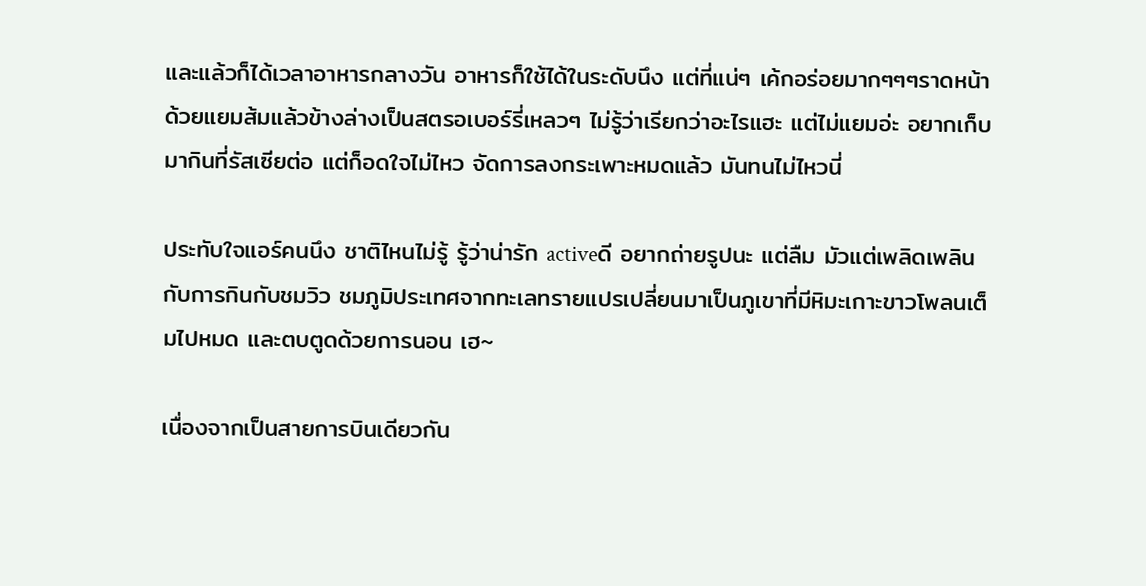และแล้วก็ได้เวลาอาหารกลางวัน อาหารก็ใช้ได้ในระดับนึง แต่ที่แน่ๆ เค้กอร่อยมากๆๆๆราดหน้าด้วยแยมส้มแล้วข้างล่างเป็นสตรอเบอร์รี่เหลวๆ ไม่รู้ว่าเรียกว่าอะไรแฮะ แต่ไม่แยมอ่ะ อยากเก็บมากินที่รัสเซียต่อ แต่ก็อดใจไม่ไหว จัดการลงกระเพาะหมดแล้ว มันทนไม่ไหวนี่

ประทับใจแอร์คนนึง ชาติไหนไม่รู้ รู้ว่าน่ารัก activeดี อยากถ่ายรูปนะ แต่ลืม มัวแต่เพลิดเพลินกับการกินกับชมวิว ชมภูมิประเทศจากทะเลทรายแปรเปลี่ยนมาเป็นภูเขาที่มีหิมะเกาะขาวโพลนเต็มไปหมด และตบตูดด้วยการนอน เฮ~

เนื่องจากเป็นสายการบินเดียวกัน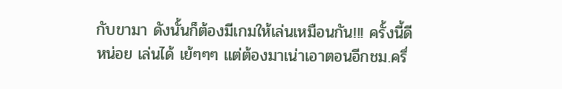กับขามา ดังนั้นก็ต้องมีเกมให้เล่นเหมือนกัน!!! ครั้งนี้ดีหน่อย เล่นได้ เย้ๆๆๆ แต่ต้องมาเน่าเอาตอนอีกชม.ครึ่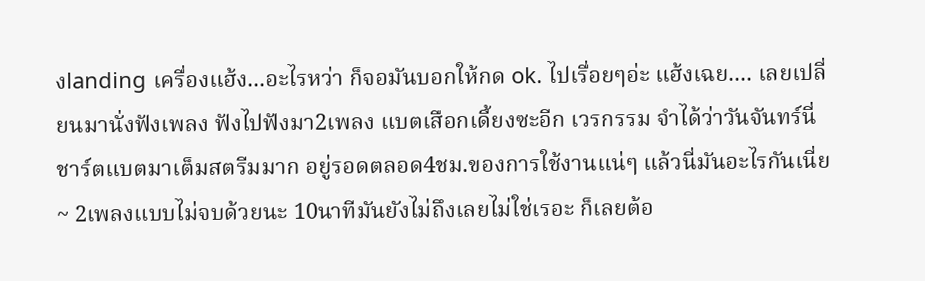งlanding เครื่องแฮ้ง...อะไรหว่า ก็จอมันบอกให้กด ok. ไปเรื่อยๆอ่ะ แฮ้งเฉย.... เลยเปลี่ยนมานั่งฟังเพลง ฟังไปฟังมา2เพลง แบตเสือกเดี้ยงซะอีก เวรกรรม จำได้ว่าวันจันทร์นี่ชาร์ตแบตมาเต็มสตรีมมาก อยู่รอดตลอด4ชม.ของการใช้งานแน่ๆ แล้วนี่มันอะไรกันเนี่ย~ 2เพลงแบบไม่จบด้วยนะ 10นาทีมันยังไม่ถึงเลยไม่ใช่เรอะ ก็เลยต้อ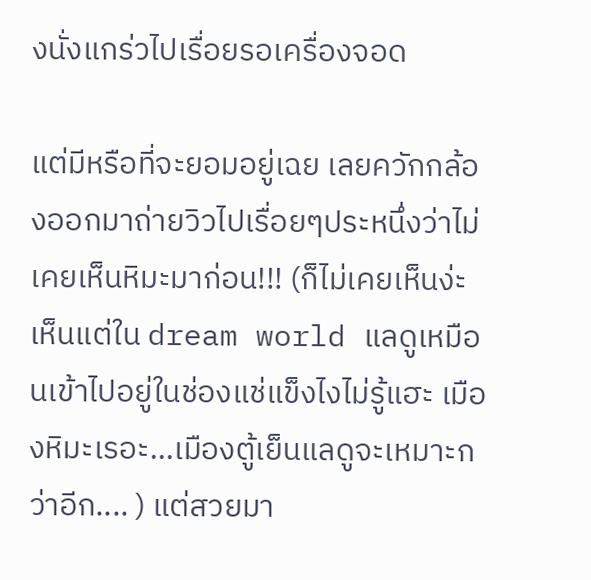งนั่งแกร่วไปเรื่อยรอเครื่องจอด

แต่มีหรือที่จะยอมอยู่เฉย เลยควักกล้องออกมาถ่ายวิวไปเรื่อยๆประหนึ่งว่าไม่เคยเห็นหิมะมาก่อน!!! (ก็ไม่เคยเห็นง่ะ เห็นแต่ใน dream world แลดูเหมือนเข้าไปอยู่ในช่องแช่แข็งไงไม่รู้แฮะ เมืองหิมะเรอะ...เมืองตู้เย็นแลดูจะเหมาะกว่าอีก.... ) แต่สวยมา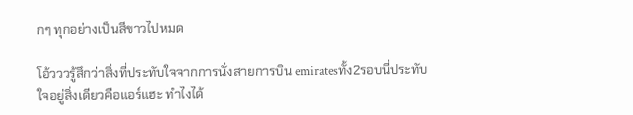กๆ ทุกอย่างเป็นสีขาวไปหมด

โอ้วววรู้สึกว่าสิ่งที่ประทับใจจากการนั่งสายการบิน emiratesทั้ง2รอบนี่ประทับใจอยู่สิ่งเดียวคือแอร์แฮะ ทำไงได้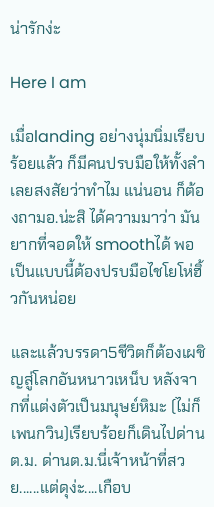น่ารักง่ะ

Here I am

เมื่อlanding อย่างนุ่มนิ่มเรียบร้อยแล้ว ก็มีคนปรบมือให้ทั้งลำ เลยสงสัยว่าทำไม แน่นอน ก็ต้องถามอ.น่ะสิ ได้ความมาว่า มันยากที่จอดให้ smoothได้ พอเป็นแบบนี้ต้องปรบมือไชโยโห่ฮิ้วกันหน่อย

และแล้วบรรดา5ชีวิตก็ต้องเผชิญสู่โลกอันหนาวเหน็บ หลังจากที่แต่งตัวเป็นมนุษย์หิมะ (ไม่ก็เพนกวิน)เรียบร้อยก็เดินไปด่านต.ม. ด่านต.ม.นี่เจ้าหน้าที่สวย......แต่ดุง่ะ....เกือบ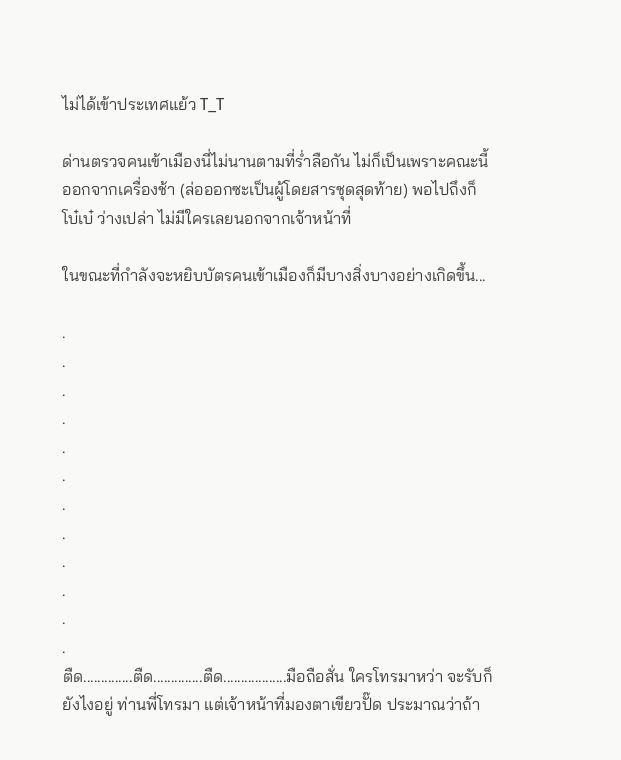ไม่ได้เข้าประเทศแย้ว T_T

ด่านตรวจคนเข้าเมืองนี่ไม่นานตามที่ร่ำลือกัน ไม่ก็เป็นเพราะคณะนี้ออกจากเครื่องช้า (ล่อออกซะเป็นผู้โดยสารชุดสุดท้าย) พอไปถึงก็ โบ๋เบ๋ ว่างเปล่า ไม่มีใครเลยนอกจากเจ้าหน้าที่

ในขณะที่กำลังจะหยิบบัตรคนเข้าเมืองก็มีบางสิ่งบางอย่างเกิดขึ้น...

.
.
.
.
.
.
.
.
.
.
.
.
ตืด..............ตืด..............ตืด..................มือถือสั่น ใครโทรมาหว่า จะรับก็ยังไงอยู่ ท่านพี่โทรมา แต่เจ้าหน้าที่มองตาเขียวปั๊ด ประมาณว่าถ้า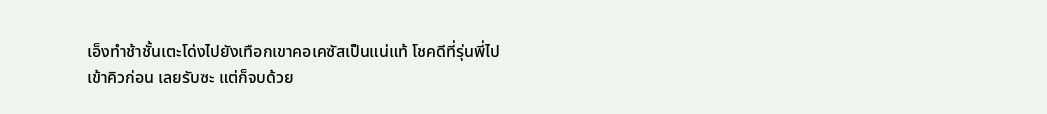เอ็งทำช้าชั้นเตะโด่งไปยังเทือกเขาคอเคซัสเป็นแน่แท้ โชคดีที่รุ่นพี่ไปเข้าคิวก่อน เลยรับซะ แต่ก็จบด้วย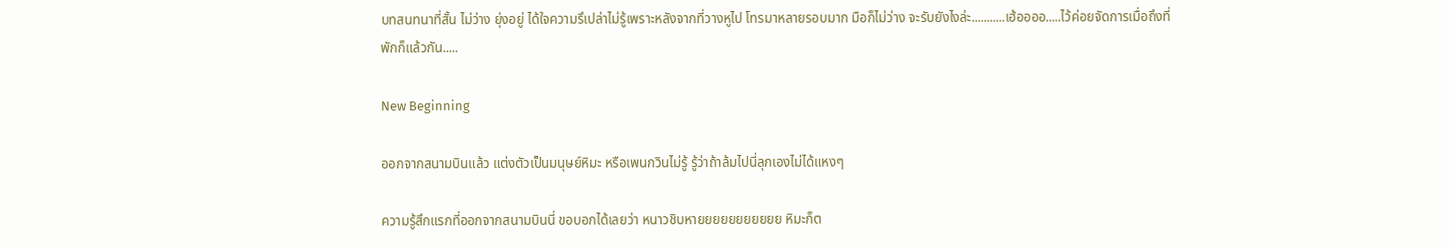บทสนทนาที่สั้น ไม่ว่าง ยุ่งอยู่ ได้ใจความรึเปล่าไม่รู้เพราะหลังจากที่วางหูไป โทรมาหลายรอบมาก มือก็ไม่ว่าง จะรับยังไงล่ะ...........เฮ้ออออ.....ไว้ค่อยจัดการเมื่อถึงที่พักก็แล้วกัน.....

New Beginning

ออกจากสนามบินแล้ว แต่งตัวเป็นมนุษย์หิมะ หรือเพนกวินไม่รู้ รู้ว่าถ้าล้มไปนี่ลุกเองไม่ได้แหงๆ

ความรู้สึกแรกที่ออกจากสนามบินนี่ ขอบอกได้เลยว่า หนาวชิบหายยยยยยยยยยย หิมะก็ต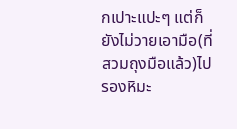กเปาะแปะๆ แต่ก็ยังไม่วายเอามือ(ที่สวมถุงมือแล้ว)ไปรองหิมะ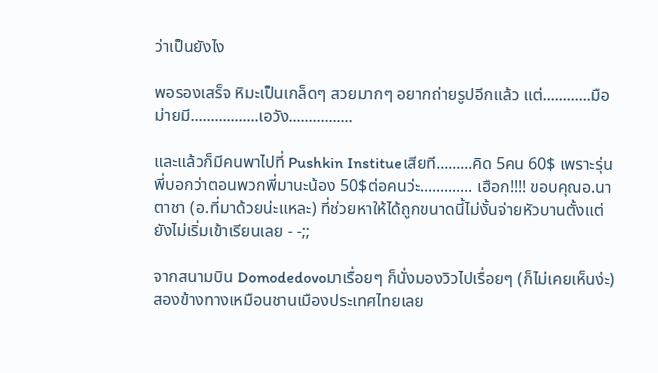ว่าเป็นยังไง

พอรองเสร็จ หิมะเป็นเกล็ดๆ สวยมากๆ อยากถ่ายรูปอีกแล้ว แต่............มือม่ายมี.................เอวัง................

และแล้วก็มีคนพาไปที่ Pushkin Institueเสียที.........คิด 5คน 60$ เพราะรุ่นพี่บอกว่าตอนพวกพี่มานะน้อง 50$ต่อคนว่ะ............. เฮือก!!!! ขอบคุณอ.นาตาชา (อ.ที่มาด้วยน่ะแหละ) ที่ช่วยหาให้ได้ถูกขนาดนี้ไม่งั้นจ่ายหัวบานตั้งแต่ยังไม่เริ่มเข้าเรียนเลย - -;;

จากสนามบิน Domodedovoมาเรื่อยๆ ก็นั่งมองวิวไปเรื่อยๆ (ก็ไม่เคยเห็นง่ะ) สองข้างทางเหมือนชานเมืองประเทศไทยเลย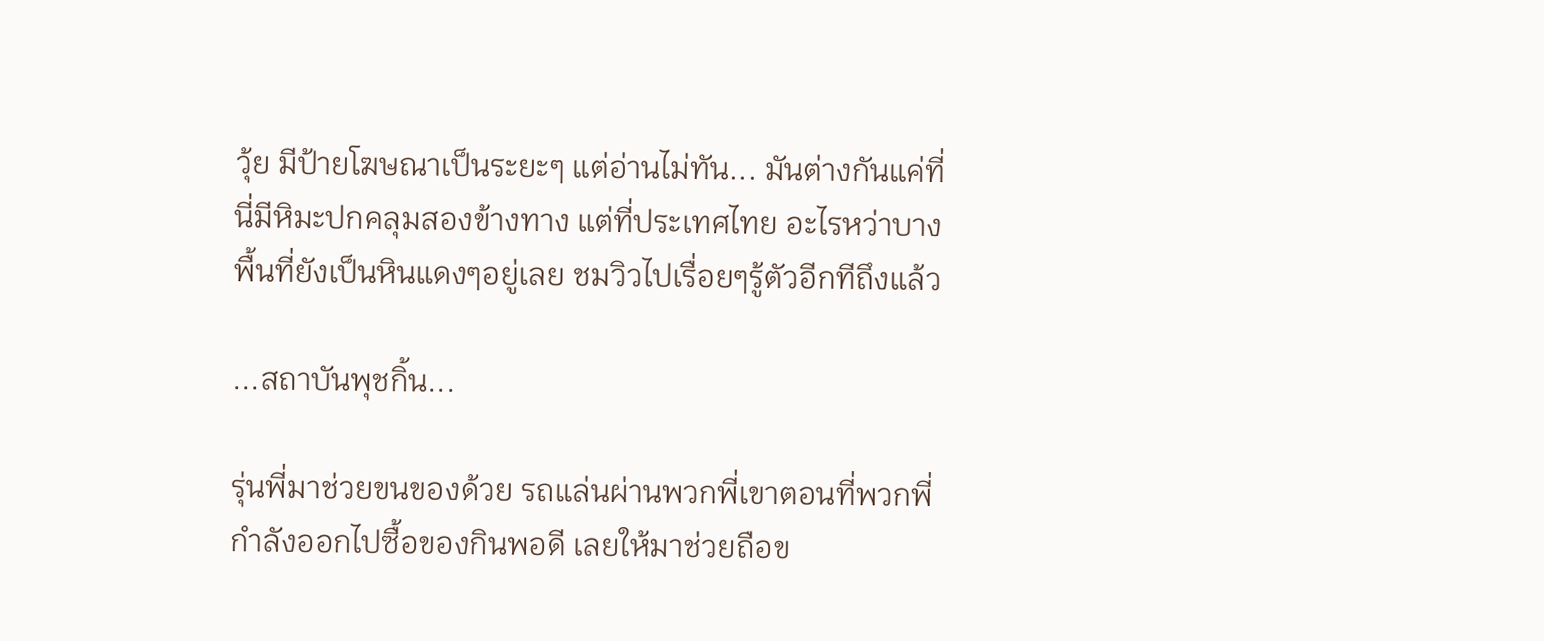วุ้ย มีป้ายโฆษณาเป็นระยะๆ แต่อ่านไม่ทัน... มันต่างกันแค่ที่นี่มีหิมะปกคลุมสองข้างทาง แต่ที่ประเทศไทย อะไรหว่าบางพื้นที่ยังเป็นหินแดงๆอยู่เลย ชมวิวไปเรื่อยๆรู้ตัวอีกทีถึงแล้ว

...สถาบันพุชกิ้น...

รุ่นพี่มาช่วยขนของด้วย รถแล่นผ่านพวกพี่เขาตอนที่พวกพี่กำลังออกไปซื้อของกินพอดี เลยให้มาช่วยถือข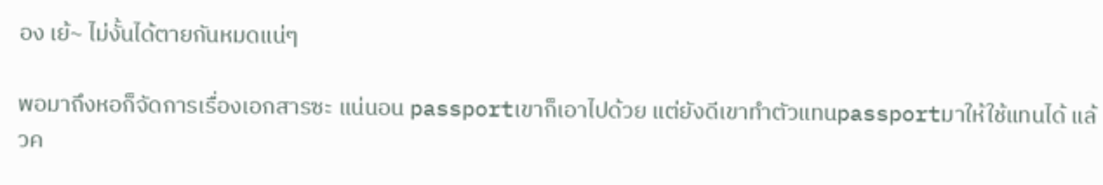อง เย้~ ไม่งั้นได้ตายกันหมดแน่ๆ

พอมาถึงหอก็จัดการเรื่องเอกสารซะ แน่นอน passportเขาก็เอาไปด้วย แต่ยังดีเขาทำตัวแทนpassportมาให้ใช้แทนได้ แล้วค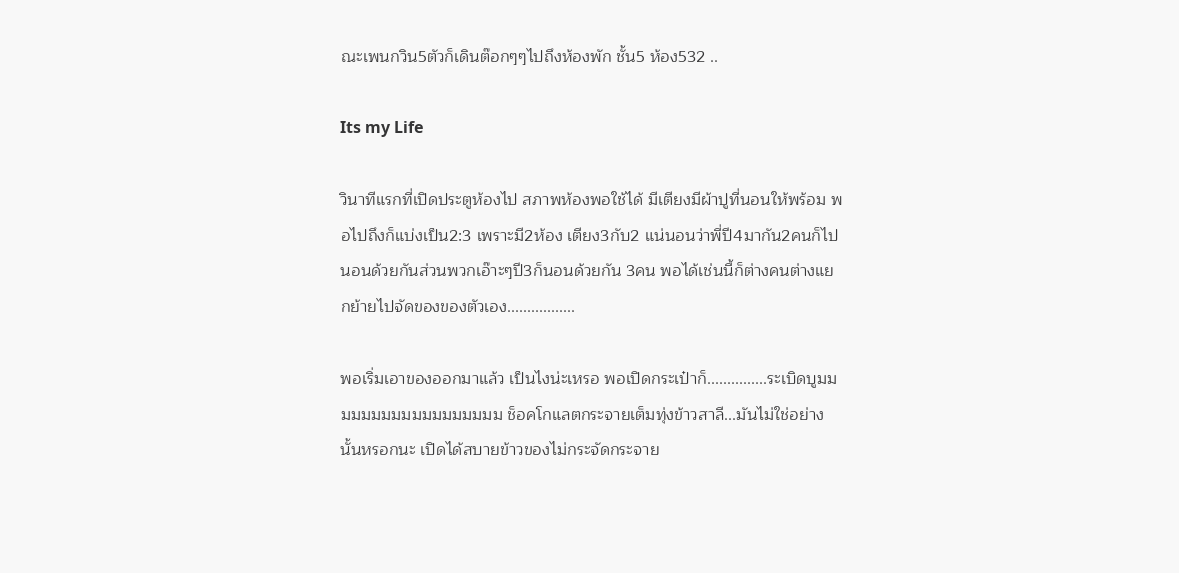ณะเพนกวิน5ตัวก็เดินต๊อกๆๆไปถึงห้องพัก ชั้น5 ห้อง532 ..

Its my Life

วินาทีแรกที่เปิดประตูห้องไป สภาพห้องพอใช้ได้ มีเตียงมีผ้าปูที่นอนให้พร้อม พอไปถึงก็แบ่งเป็น2:3 เพราะมี2ห้อง เตียง3กับ2 แน่นอนว่าพี่ปี4มากัน2คนก็ไปนอนด้วยกันส่วนพวกเอ๊าะๆปี3ก็นอนด้วยกัน 3คน พอได้เช่นนี้ก็ต่างคนต่างแยกย้ายไปจัดของของตัวเอง.................

พอเริ่มเอาของออกมาแล้ว เป็นไงน่ะเหรอ พอเปิดกระเป๋าก็...............ระเบิดบูมมมมมมมมมมมมมมมมมม ช็อคโกแลตกระจายเต็มทุ่งข้าวสาลี...มันไม่ใช่อย่างนั้นหรอกนะ เปิดได้สบายข้าวของไม่กระจัดกระจาย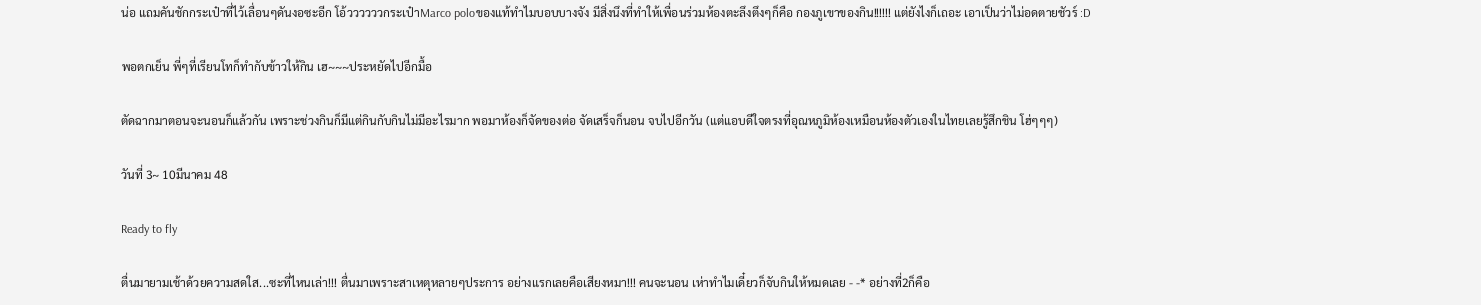น่อ แถมคันชักกระเป๋าที่ไว้เลื่อนๆดันงอซะอีก โอ้ววววววกระเป๋าMarco poloของแท้ทำไมบอบบางจัง มีสิ่งนึงที่ทำให้เพื่อนร่วมห้องตะลึงตึงๆก็คือ กองภูเขาของกิน!!!!!! แต่ยังไงก็เถอะ เอาเป็นว่าไม่อดตายชัวร์ :D

พอตกเย็น พี่ๆที่เรียนโทก็ทำกับข้าวให้กิน เฮ~~~ประหยัดไปอีกมื้อ

ตัดฉากมาตอนจะนอนก็แล้วกัน เพราะช่วงกินก็มีแต่กินกับกินไม่มีอะไรมาก พอมาห้องก็จัดของต่อ จัดเสร็จก็นอน จบไปอีกวัน (แต่แอบดีใจตรงที่อุณหภูมิห้องเหมือนห้องตัวเองในไทยเลยรู้สึกชิน โฮ่ๆๆๆ)

วันที่ 3~ 10มีนาคม 48

Ready to fly

ตื่นมายามเช้าด้วยความสดใส...ซะที่ไหนเล่า!!! ตื่นมาเพราะสาเหตุหลายๆประการ อย่างแรกเลยคือเสียงหมา!!! คนจะนอน เห่าทำไมเดี๋ยวก็จับกินให้หมดเลย - -* อย่างที่2ก็คือ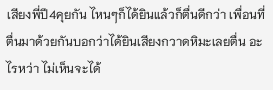เสียงพี่ปี4คุยกัน ไหนๆก็ได้ยินแล้วก็ตื่นดีกว่า เพื่อนที่ตื่นมาด้วยกันบอกว่าได้ยินเสียงกวาดหิมะเลยตื่น อะไรหว่า ไม่เห็นจะได้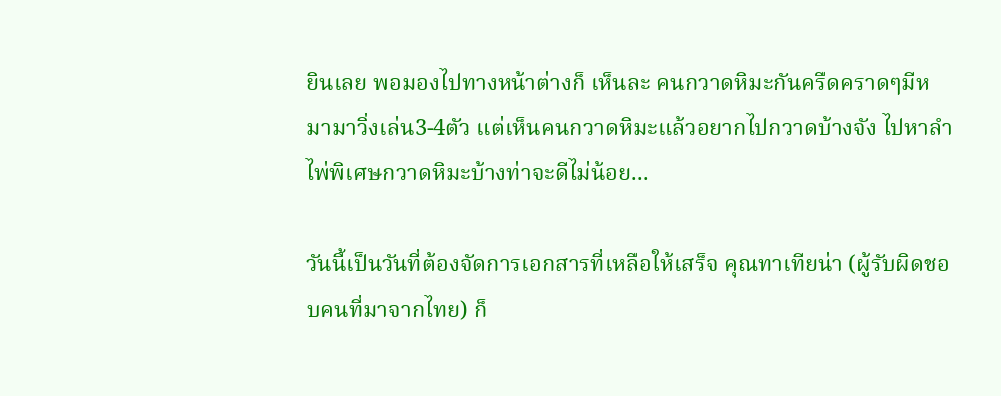ยินเลย พอมองไปทางหน้าต่างก็ เห็นละ คนกวาดหิมะกันครืดคราดๆมีหมามาวิ่งเล่น3-4ตัว แต่เห็นคนกวาดหิมะแล้วอยากไปกวาดบ้างจัง ไปหาลำไพ่พิเศษกวาดหิมะบ้างท่าจะดีไม่น้อย...

วันนี้เป็นวันที่ต้องจัดการเอกสารที่เหลือให้เสร็จ คุณทาเทียน่า (ผู้รับผิดชอบคนที่มาจากไทย) ก็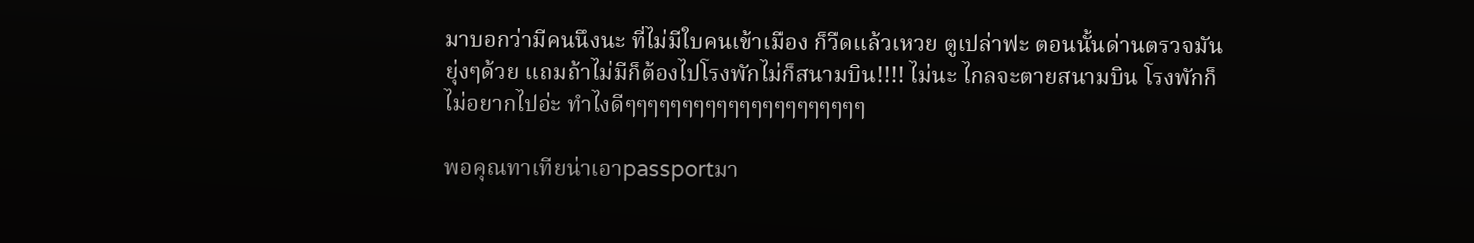มาบอกว่ามีคนนึงนะ ที่ไม่มีใบคนเข้าเมือง ก็วืดแล้วเหวย ตูเปล่าฟะ ตอนนั้นด่านตรวจมันยุ่งๆด้วย แถมถ้าไม่มีก็ต้องไปโรงพักไม่ก็สนามบิน!!!! ไม่นะ ไกลจะตายสนามบิน โรงพักก็ไม่อยากไปอ่ะ ทำไงดีๆๆๆๆๆๆๆๆๆๆๆๆๆๆๆๆๆๆๆๆๆ

พอคุณทาเทียน่าเอาpassportมา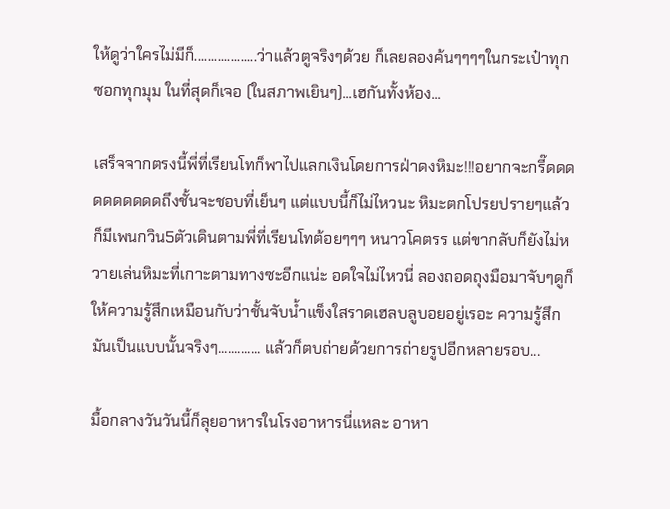ให้ดูว่าใครไม่มีก็...................ว่าแล้วตูจริงๆด้วย ก็เลยลองค้นๆๆๆๆในกระเป๋าทุกซอกทุกมุม ในที่สุดก็เจอ (ในสภาพเยินๆ)...เฮกันทั้งห้อง...

เสร็จจากตรงนี้พี่ที่เรียนโทก็พาไปแลกเงินโดยการฝ่าดงหิมะ!!!อยากจะกรี๊ดดดดดดดดดดถึงชั้นจะชอบที่เย็นๆ แต่แบบนี้ก็ไม่ไหวนะ หิมะตกโปรยปรายๆแล้วก็มีเพนกวิน5ตัวเดินตามพี่ที่เรียนโทต้อยๆๆๆ หนาวโคตรร แต่ขากลับก็ยังไม่หวายเล่นหิมะที่เกาะตามทางซะอีกแน่ะ อดใจไม่ไหวนี่ ลองถอดถุงมือมาจับๆดูก็ให้ความรู้สึกเหมือนกับว่าชั้นจับน้ำแข็งใสราดเฮลบลูบอยอยู่เรอะ ความรู้สึกมันเป็นแบบนั้นจริงๆ............. แล้วก็ตบถ่ายด้วยการถ่ายรูปอีกหลายรอบ...

มื้อกลางวันวันนี้ก็ลุยอาหารในโรงอาหารนี่แหละ อาหา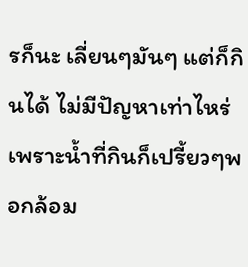รก็นะ เลี่ยนๆมันๆ แต่ก็กินได้ ไม่มีปัญหาเท่าไหร่เพราะน้ำที่กินก็เปรี้ยวๆพอกล้อม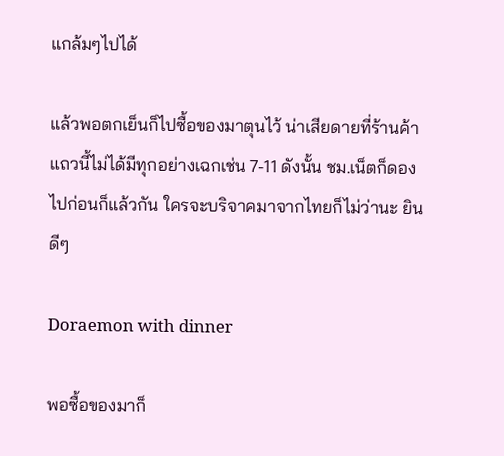แกล้มๆไปได้

แล้วพอตกเย็นก็ไปซื้อของมาตุนไว้ น่าเสียดายที่ร้านค้าแถวนี้ไม่ได้มีทุกอย่างเฉกเช่น 7-11 ดังนั้น ชม.เน็ตก็ดองไปก่อนก็แล้วกัน ใครจะบริจาคมาจากไทยก็ไม่ว่านะ ยินดีๆ

Doraemon with dinner

พอซื้อของมาก็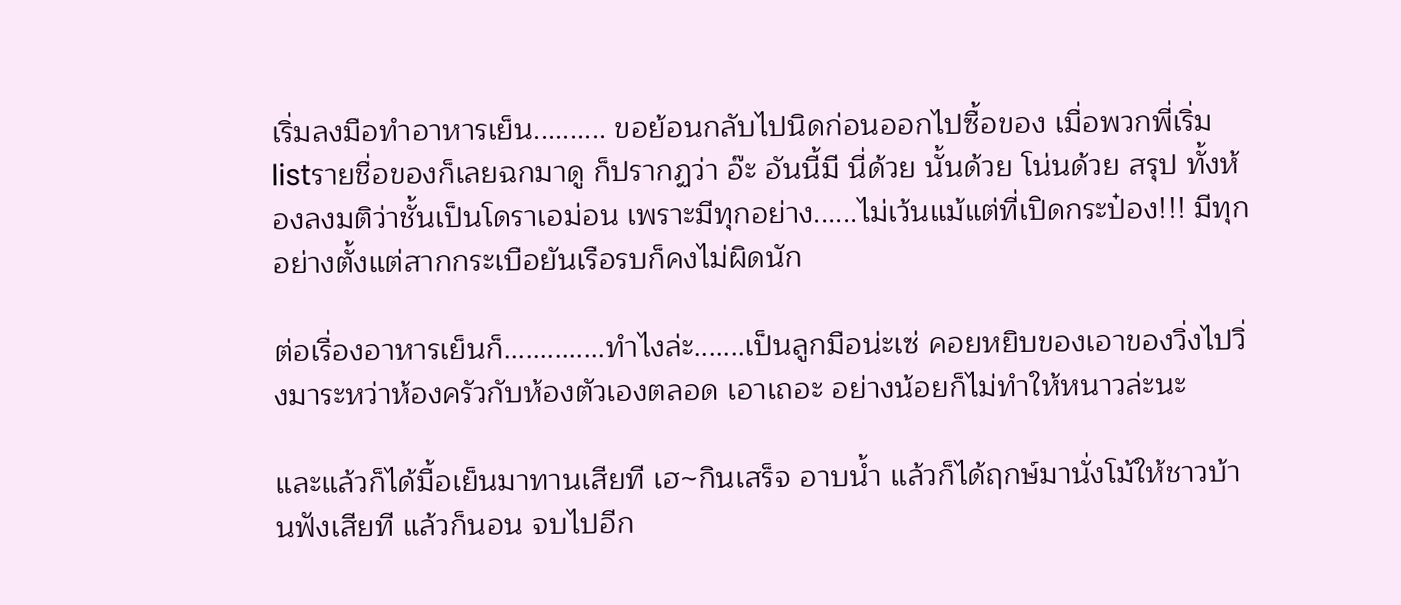เริ่มลงมือทำอาหารเย็น.......... ขอย้อนกลับไปนิดก่อนออกไปซื้อของ เมื่อพวกพี่เริ่มlistรายชื่อของก็เลยฉกมาดู ก็ปรากฏว่า อ๊ะ อันนี้มี นี่ด้วย นั้นด้วย โน่นด้วย สรุป ทั้งห้องลงมติว่าชั้นเป็นโดราเอม่อน เพราะมีทุกอย่าง......ไม่เว้นแม้แต่ที่เปิดกระป๋อง!!! มีทุกอย่างตั้งแต่สากกระเบือยันเรือรบก็คงไม่ผิดนัก

ต่อเรื่องอาหารเย็นก็..............ทำไงล่ะ.......เป็นลูกมือน่ะเซ่ คอยหยิบของเอาของวิ่งไปวิ่งมาระหว่าห้องครัวกับห้องตัวเองตลอด เอาเถอะ อย่างน้อยก็ไม่ทำให้หนาวล่ะนะ

และแล้วก็ได้มื้อเย็นมาทานเสียที เฮ~กินเสร็จ อาบน้ำ แล้วก็ได้ฤกษ์มานั่งโม้ให้ชาวบ้านฟังเสียที แล้วก็นอน จบไปอีก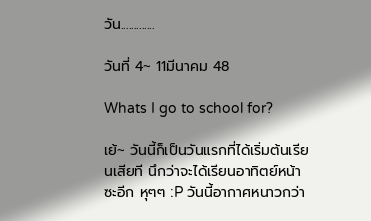วัน.............

วันที่ 4~ 11มีนาคม 48

Whats I go to school for?

เย้~ วันนี้ก็เป็นวันแรกที่ได้เริ่มต้นเรียนเสียที นึกว่าจะได้เรียนอาทิตย์หน้าซะอีก หุๆๆ :P วันนี้อากาศหนาวกว่า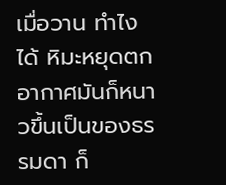เมื่อวาน ทำไงได้ หิมะหยุดตก อากาศมันก็หนาวขึ้นเป็นของธรรมดา ก็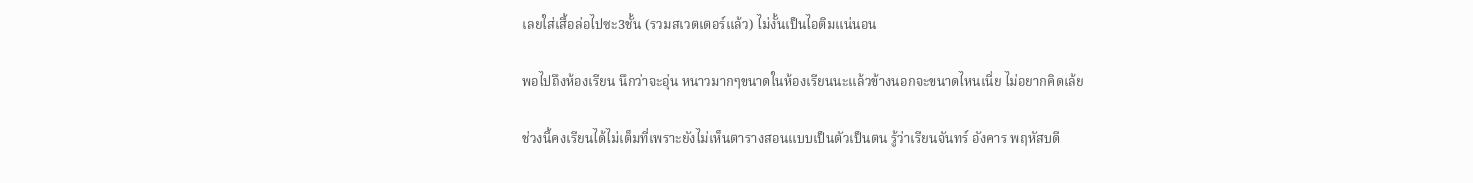เลยใส่เสื้อล่อไปซะ3ชั้น (รวมสเวตเตอร์แล้ว) ไม่งั้นเป็นไอติมแน่นอน

พอไปถึงห้องเรียน นึกว่าจะอุ่น หนาวมากๆขนาดในห้องเรียนนะแล้วข้างนอกจะขนาดไหนเนี่ย ไม่อยากคิดเล้ย

ช่วงนี้คงเรียนได้ไม่เต็มที่เพราะยังไม่เห็นตารางสอนแบบเป็นตัวเป็นตน รู้ว่าเรียนจันทร์ อังคาร พฤหัสบดี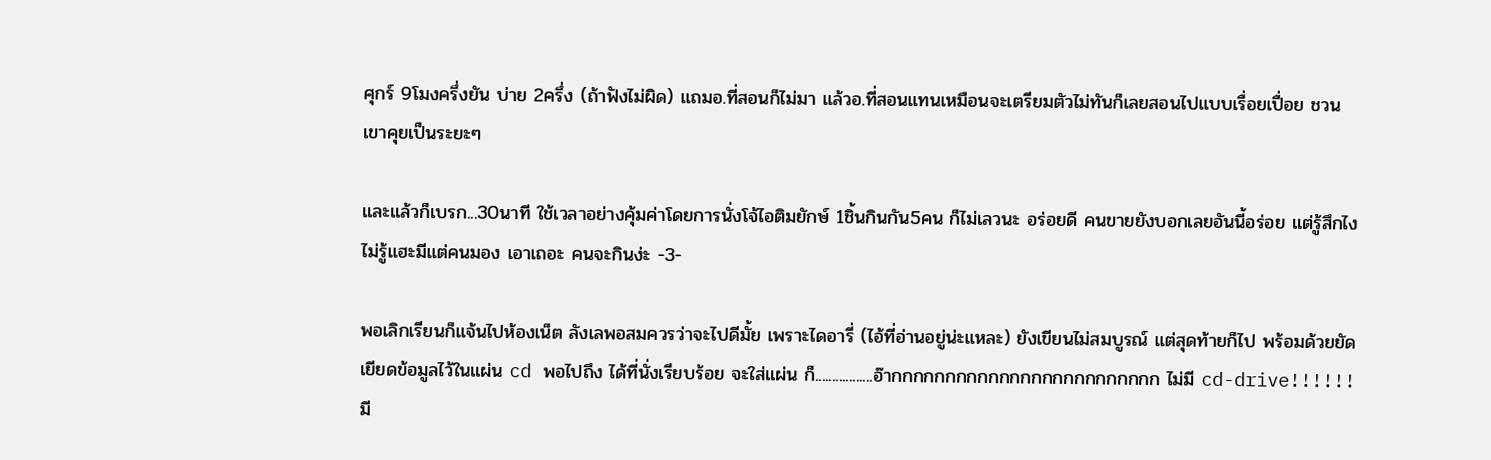ศุกร์ 9โมงครึ่งยัน บ่าย 2ครึ่ง (ถ้าฟังไม่ผิด) แถมอ.ที่สอนก็ไม่มา แล้วอ.ที่สอนแทนเหมือนจะเตรียมตัวไม่ทันก็เลยสอนไปแบบเรื่อยเปื่อย ชวนเขาคุยเป็นระยะๆ

และแล้วก็เบรก...30นาที ใช้เวลาอย่างคุ้มค่าโดยการนั่งโจ้ไอติมยักษ์ 1ชิ้นกินกัน5คน ก็ไม่เลวนะ อร่อยดี คนขายยังบอกเลยอันนี้อร่อย แต่รู้สึกไงไม่รู้แฮะมีแต่คนมอง เอาเถอะ คนจะกินง่ะ -3-

พอเลิกเรียนก็แจ้นไปห้องเน็ต ลังเลพอสมควรว่าจะไปดีมั้ย เพราะไดอารี่ (ไอ้ที่อ่านอยู่น่ะแหละ) ยังเขียนไม่สมบูรณ์ แต่สุดท้ายก็ไป พร้อมด้วยยัดเยียดข้อมูลไว้ในแผ่น cd พอไปถึง ได้ที่นั่งเรียบร้อย จะใส่แผ่น ก็.................อ๊ากกกกกกกกกกกกกกกกกกกกกกกกก ไม่มี cd-drive!!!!!!มี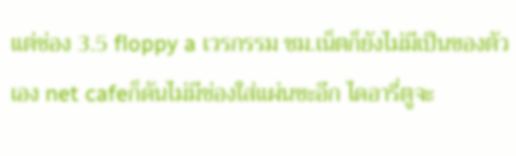แต่ช่อง 3.5 floppy a เวรกรรม ชม.เน็ตก็ยังไม่มีเป็นของตัวเอง net cafeก็ดันไม่มีช่องใส่แผ่นซะอีก ไดอารี่ตูจะ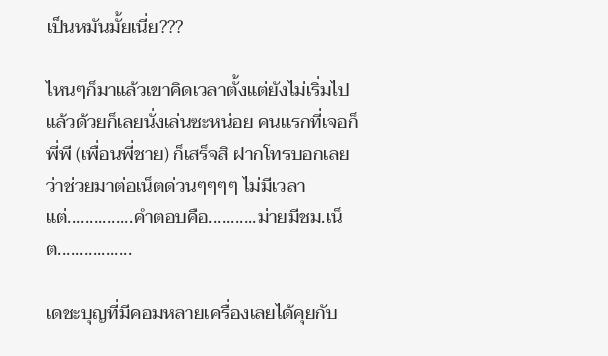เป็นหมันมั้ยเนี่ย???

ไหนๆก็มาแล้วเขาคิดเวลาตั้งแต่ยังไม่เริ่มไปแล้วด้วยก็เลยนั่งเล่นซะหน่อย คนแรกที่เจอก็พี่พี (เพื่อนพี่ชาย) ก็เสร็จสิ ฝากโทรบอกเลยว่าช่วยมาต่อเน็ตด่วนๆๆๆๆ ไม่มีเวลา แต่...............คำตอบคือ...........ม่ายมีชม.เน็ต.................

เดชะบุญที่มีคอมหลายเครื่องเลยได้คุยกับ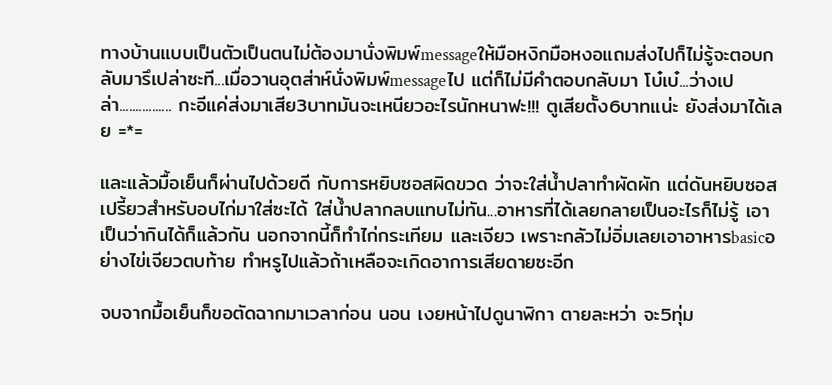ทางบ้านแบบเป็นตัวเป็นตนไม่ต้องมานั่งพิมพ์messageให้มือหงิกมือหงอแถมส่งไปก็ไม่รู้จะตอบกลับมารึเปล่าซะที...เมื่อวานอุตส่าห์นั่งพิมพ์messageไป แต่ก็ไม่มีคำตอบกลับมา โบ๋เบ๋...ว่างเปล่า................ กะอีแค่ส่งมาเสีย3บาทมันจะเหนียวอะไรนักหนาฟะ!!! ตูเสียตั้ง6บาทแน่ะ ยังส่งมาได้เลย =*=

และแล้วมื้อเย็นก็ผ่านไปด้วยดี กับการหยิบซอสผิดขวด ว่าจะใส่น้ำปลาทำผัดผัก แต่ดันหยิบซอสเปรี้ยวสำหรับอบไก่มาใส่ซะได้ ใส่น้ำปลากลบแทบไม่ทัน...อาหารที่ได้เลยกลายเป็นอะไรก็ไม่รู้ เอาเป็นว่ากินได้ก็แล้วกัน นอกจากนี้ก็ทำไก่กระเทียม และเจียว เพราะกลัวไม่อิ่มเลยเอาอาหารbasicอย่างไข่เจียวตบท้าย ทำหรูไปแล้วถ้าเหลือจะเกิดอาการเสียดายซะอีก

จบจากมื้อเย็นก็ขอตัดฉากมาเวลาก่อน นอน เงยหน้าไปดูนาฬิกา ตายละหว่า จะ5ทุ่ม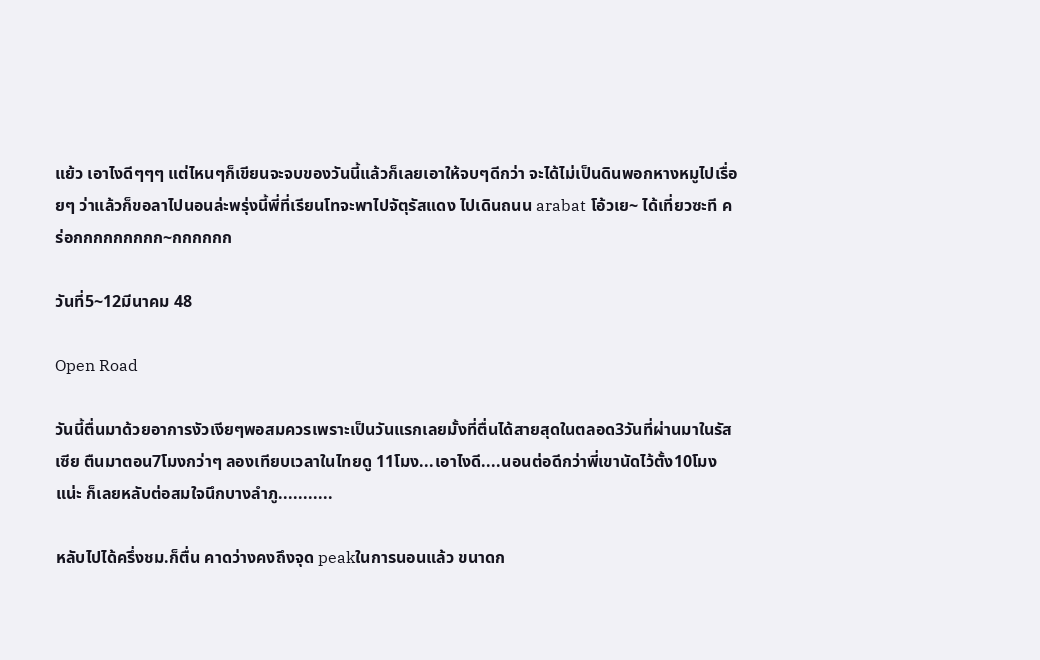แย้ว เอาไงดีๆๆๆ แต่ไหนๆก็เขียนจะจบของวันนี้แล้วก็เลยเอาให้จบๆดีกว่า จะได้ไม่เป็นดินพอกหางหมูไปเรื่อยๆ ว่าแล้วก็ขอลาไปนอนล่ะพรุ่งนี้พี่ที่เรียนโทจะพาไปจัตุรัสแดง ไปเดินถนน arabat โอ้วเย~ ได้เที่ยวซะที คร่อกกกกกกกกก~กกกกกก

วันที่5~12มีนาคม 48

Open Road

วันนี้ตื่นมาด้วยอาการงัวเงียๆพอสมควรเพราะเป็นวันแรกเลยมั้งที่ตื่นได้สายสุดในตลอด3วันที่ผ่านมาในรัสเซีย ตืนมาตอน7โมงกว่าๆ ลองเทียบเวลาในไทยดู 11โมง...เอาไงดี....นอนต่อดีกว่าพี่เขานัดไว้ตั้ง10โมงแน่ะ ก็เลยหลับต่อสมใจนึกบางลำภู...........

หลับไปได้ครึ่งชม.ก็ตื่น คาดว่างคงถึงจุด peakในการนอนแล้ว ขนาดก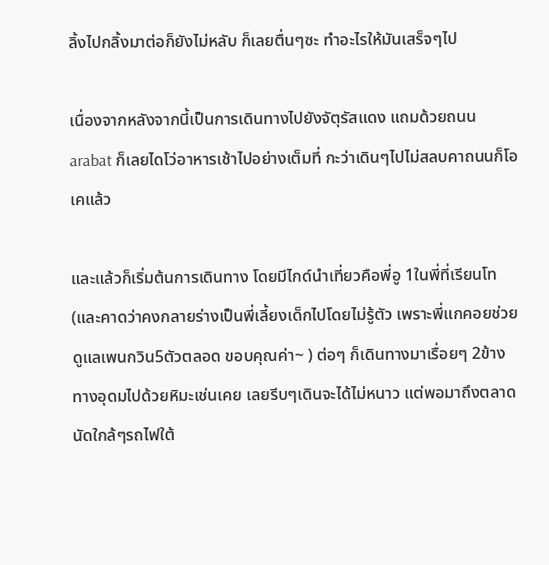ลิ้งไปกลิ้งมาต่อก็ยังไม่หลับ ก็เลยตื่นๆซะ ทำอะไรให้มันเสร็จๆไป

เนื่องจากหลังจากนี้เป็นการเดินทางไปยังจัตุรัสแดง แถมด้วยถนน arabat ก็เลยไดโว่อาหารเช้าไปอย่างเต็มที่ กะว่าเดินๆไปไม่สลบคาถนนก็โอเคแล้ว

และแล้วก็เริ่มต้นการเดินทาง โดยมีไกด์นำเที่ยวคือพี่อู 1ในพี่ที่เรียนโท (และคาดว่าคงกลายร่างเป็นพี่เลี้ยงเด็กไปโดยไม่รู้ตัว เพราะพี่แกคอยช่วยดูแลเพนกวิน5ตัวตลอด ขอบคุณค่า~ ) ต่อๆ ก็เดินทางมาเรื่อยๆ 2ข้างทางอุดมไปด้วยหิมะเช่นเคย เลยรีบๆเดินจะได้ไม่หนาว แต่พอมาถึงตลาดนัดใกล้ๆรถไฟใต้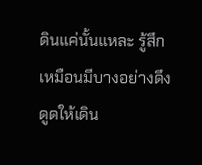ดินแค่นั้นแหละ รู้สึกเหมือนมีบางอย่างดึงดูดให้เดิน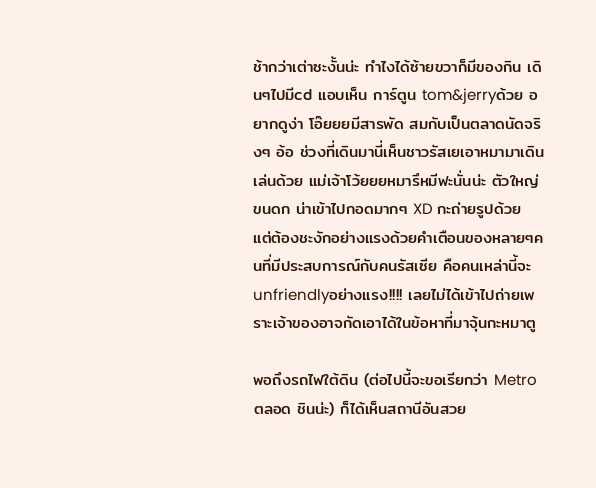ช้ากว่าเต่าซะงั้นน่ะ ทำไงได้ซ้ายขวาก็มีของกิน เดินๆไปมีcd แอบเห็น การ์ตูน tom&jerryด้วย อยากดูง่า โอ๊ยยยมีสารพัด สมกับเป็นตลาดนัดจริงๆ อ้อ ช่วงที่เดินมานี่เห็นชาวรัสเยเอาหมามาเดินเล่นด้วย แม่เจ้าโว้ยยยหมารึหมีฟะนั่นน่ะ ตัวใหญ่ ขนดก น่าเข้าไปกอดมากๆ XD กะถ่ายรูปด้วย แต่ต้องชะงักอย่างแรงด้วยคำเตือนของหลายๆคนที่มีประสบการณ์กับคนรัสเซีย คือคนเหล่านี้จะ unfriendlyอย่างแรง!!!! เลยไม่ได้เข้าไปถ่ายเพราะเจ้าของอาจกัดเอาได้ในข้อหาที่มาจุ้นกะหมาตู

พอถึงรถไฟใต้ดิน (ต่อไปนี้จะขอเรียกว่า Metro ตลอด ชินน่ะ) ก็ได้เห็นสถานีอันสวย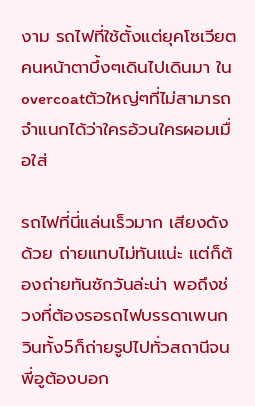งาม รถไฟที่ใช้ตั้งแต่ยุคโซเวียต คนหน้าตาบึ้งๆเดินไปเดินมา ในovercoatตัวใหญ่ๆที่ไม่สามารถจำแนกได้ว่าใครอ้วนใครผอมเมื่อใส่

รถไฟที่นี่แล่นเร็วมาก เสียงดังด้วย ถ่ายแทบไม่ทันแน่ะ แต่ก็ต้องถ่ายทันซักวันล่ะน่า พอถึงช่วงที่ต้องรอรถไฟบรรดาเพนกวินทั้ง5ก็ถ่ายรูปไปทั่วสถานีจนพี่อูต้องบอก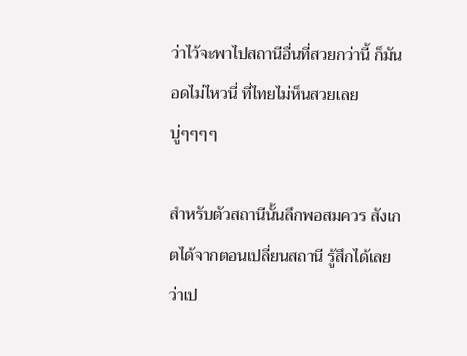ว่าไว้จะพาไปสถานีอื่นที่สวยกว่านี้ ก็มันอดไม่ไหวนี่ ที่ไทยไม่ห็นสวยเลยบู่ๆๆๆๆ

สำหรับตัวสถานีนั้นลึกพอสมควร สังเกตได้จากตอนเปลี่ยนสถานี รู้สึกได้เลยว่าเป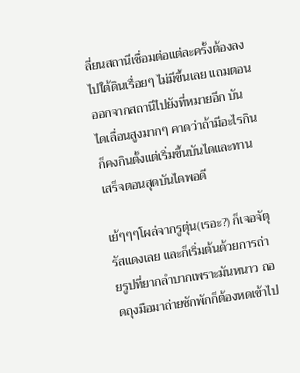ลี่ยนสถานีเชื่อมต่อแต่ละครั้งต้องลงไปใต้ดินเรื่อยๆ ไม่มีขึ้นเลย แถมตอนออกจากสถานีไปยังที่หมายอีก บันไดเลื่อนสูงมากๆ คาดว่าถ้ามีอะไรกินก็คงกินตั้งแต่เริ่มขึ้นบันไดและทานเสร็จตอนสุดบันไดพอดี

เย้ๆๆๆโผล่จากรูตุ่น(เรอะ?) ก็เจอจัตุรัสแดงเลย และก็เริ่มต้นด้วยการถ่ายรูปที่ยากลำบากเพราะมันหนาว ถอดถุงมือมาถ่ายซักพักก็ต้องหดเข้าไป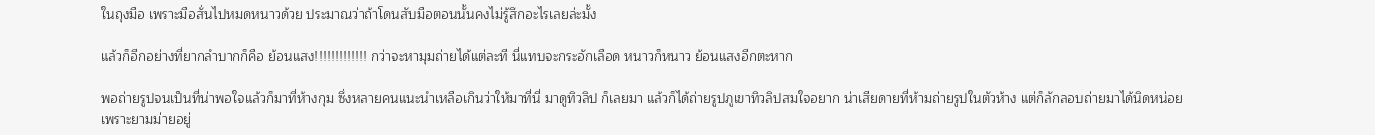ในถุงมือ เพราะมือสั่นไปหมดหนาวด้วย ประมาณว่าถ้าโดนสับมือตอนนั้นคงไม่รู้สึกอะไรเลยล่ะมั้ง

แล้วก็อีกอย่างที่ยากลำบากก็คือ ย้อนแสง!!!!!!!!!!!!! กว่าจะหามุมถ่ายได้แต่ละที นี่แทบจะกระอักเลือด หนาวก็หนาว ย้อนแสงอีกตะหาก

พอถ่ายรูปจนเป็นที่น่าพอใจแล้วก็มาที่ห้างกุม ซึ่งหลายคนแนะนำเหลือเกินว่าให้มาที่นี่ มาดูทิวลิป ก็เลยมา แล้วก็ได้ถ่ายรูปภูเขาทิวลิปสมใจอยาก น่าเสียดายที่ห้ามถ่ายรูปในตัวห้าง แต่ก็ลักลอบถ่ายมาได้นิดหน่อย เพราะยามม่ายอยู่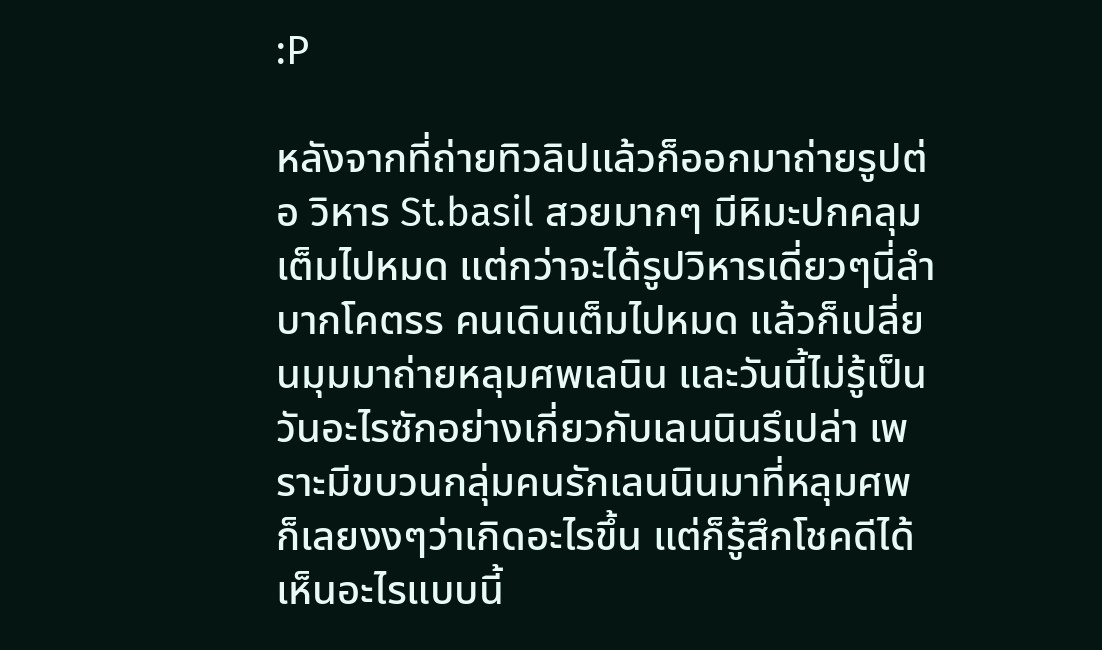:P

หลังจากที่ถ่ายทิวลิปแล้วก็ออกมาถ่ายรูปต่อ วิหาร St.basil สวยมากๆ มีหิมะปกคลุมเต็มไปหมด แต่กว่าจะได้รูปวิหารเดี่ยวๆนี่ลำบากโคตรร คนเดินเต็มไปหมด แล้วก็เปลี่ยนมุมมาถ่ายหลุมศพเลนิน และวันนี้ไม่รู้เป็นวันอะไรซักอย่างเกี่ยวกับเลนนินรึเปล่า เพราะมีขบวนกลุ่มคนรักเลนนินมาที่หลุมศพ ก็เลยงงๆว่าเกิดอะไรขึ้น แต่ก็รู้สึกโชคดีได้เห็นอะไรแบบนี้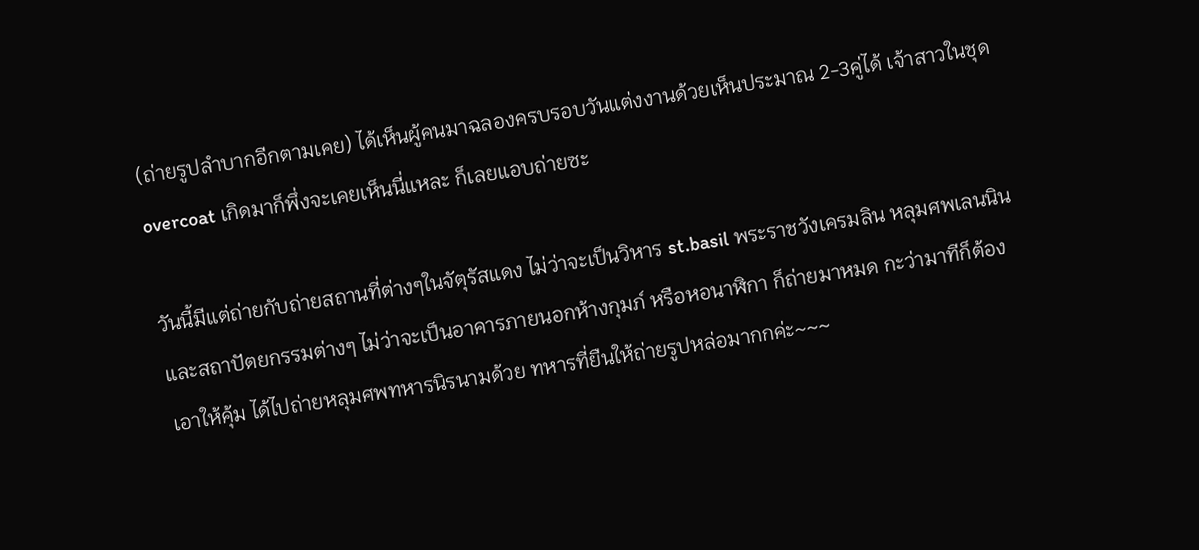(ถ่ายรูปลำบากอีกตามเคย) ได้เห็นผู้คนมาฉลองครบรอบวันแต่งงานด้วยเห็นประมาณ 2-3คู่ได้ เจ้าสาวในชุดovercoat เกิดมาก็พึ่งจะเคยเห็นนี่แหละ ก็เลยแอบถ่ายซะ

วันนี้มีแต่ถ่ายกับถ่ายสถานที่ต่างๆในจัตุรัสแดง ไม่ว่าจะเป็นวิหาร st.basil พระราชวังเครมลิน หลุมศพเลนนิน และสถาปัตยกรรมต่างๆ ไม่ว่าจะเป็นอาคารภายนอกห้างกุมภ์ หรือหอนาฬิกา ก็ถ่ายมาหมด กะว่ามาทีก็ต้องเอาให้คุ้ม ได้ไปถ่ายหลุมศพทหารนิรนามด้วย ทหารที่ยืนให้ถ่ายรูปหล่อมากกค่ะ~~~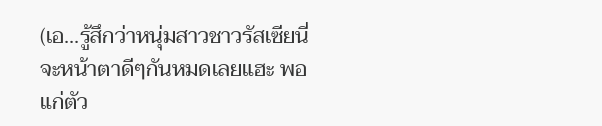(เอ...รู้สึกว่าหนุ่มสาวชาวรัสเซียนี่จะหน้าตาดีๆกันหมดเลยแฮะ พอแก่ตัว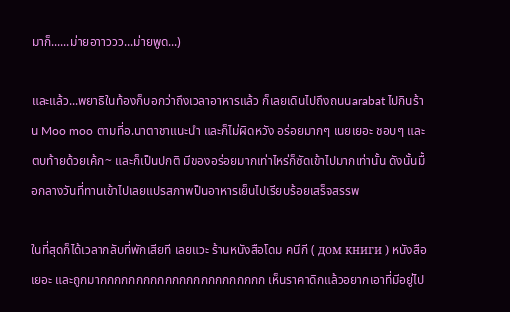มาก็......ม่ายอาาววว...ม่ายพูด...)

และแล้ว...พยาธิในท้องก็บอกว่าถึงเวลาอาหารแล้ว ก็เลยเดินไปถึงถนนarabat ไปกินร้าน Moo moo ตามที่อ.นาตาชาแนะนำ และก็ไม่ผิดหวัง อร่อยมากๆ เนยเยอะ ชอบๆ และตบท้ายด้วยเค้ก~ และก็เป็นปกติ มีของอร่อยมากเท่าไหร่ก็ซัดเข้าไปมากเท่านั้น ดังนั้นมื้อกลางวันที่ทานเข้าไปเลยแปรสภาพป็นอาหารเย็นไปเรียบร้อยเสร็จสรรพ

ในที่สุดก็ได้เวลากลับที่พักเสียที เลยแวะ ร้านหนังสือโดม คนีกี ( дом книги ) หนังสือเยอะ และถูกมากกกกกกกกกกกกกกกกกกกกกกก เห็นราคาดิกแล้วอยากเอาที่มีอยู่ไป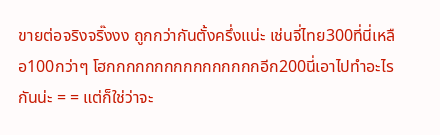ขายต่อจริงจริ๊งงง ถูกกว่ากันตั้งครึ่งแน่ะ เช่นจี่ไทย300ที่นี่เหลือ100กว่าๆ โฮกกกกกกกกกกกกกกกกอีก200นี่เอาไปทำอะไรกันน่ะ = = แต่ก็ใช่ว่าจะ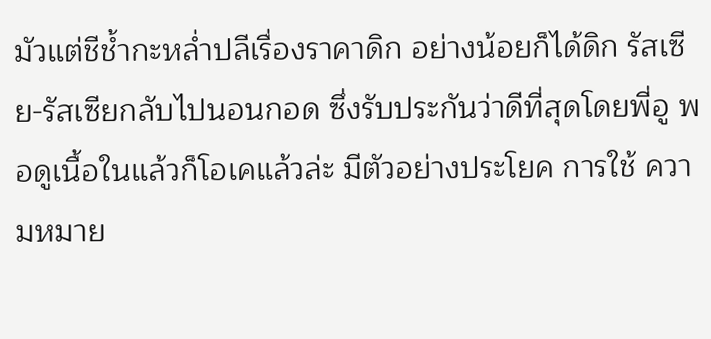มัวแต่ชีช้ำกะหล่ำปลีเรื่องราคาดิก อย่างน้อยก็ได้ดิก รัสเซีย-รัสเซียกลับไปนอนกอด ซึ่งรับประกันว่าดีที่สุดโดยพี่อู พอดูเนื้อในแล้วก็โอเคแล้วล่ะ มีตัวอย่างประโยค การใช้ ความหมาย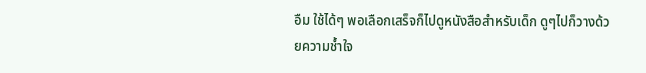อืม ใช้ได้ๆ พอเลือกเสร็จก็ไปดูหนังสือสำหรับเด็ก ดูๆไปก็วางด้วยความช้ำใจ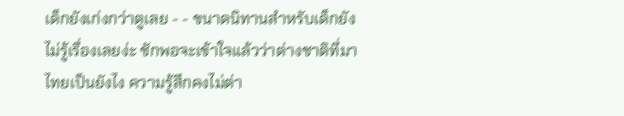เด็กยังเก่งกว่าตูเลย - - ขนาดนิทานสำหรับเด็กยังไม่รู้เรื่องเลยง่ะ ชักพอจะเข้าใจแล้วว่าต่างชาติที่มาไทยเป็นยังไง ความรู้สึกคงไม่ต่า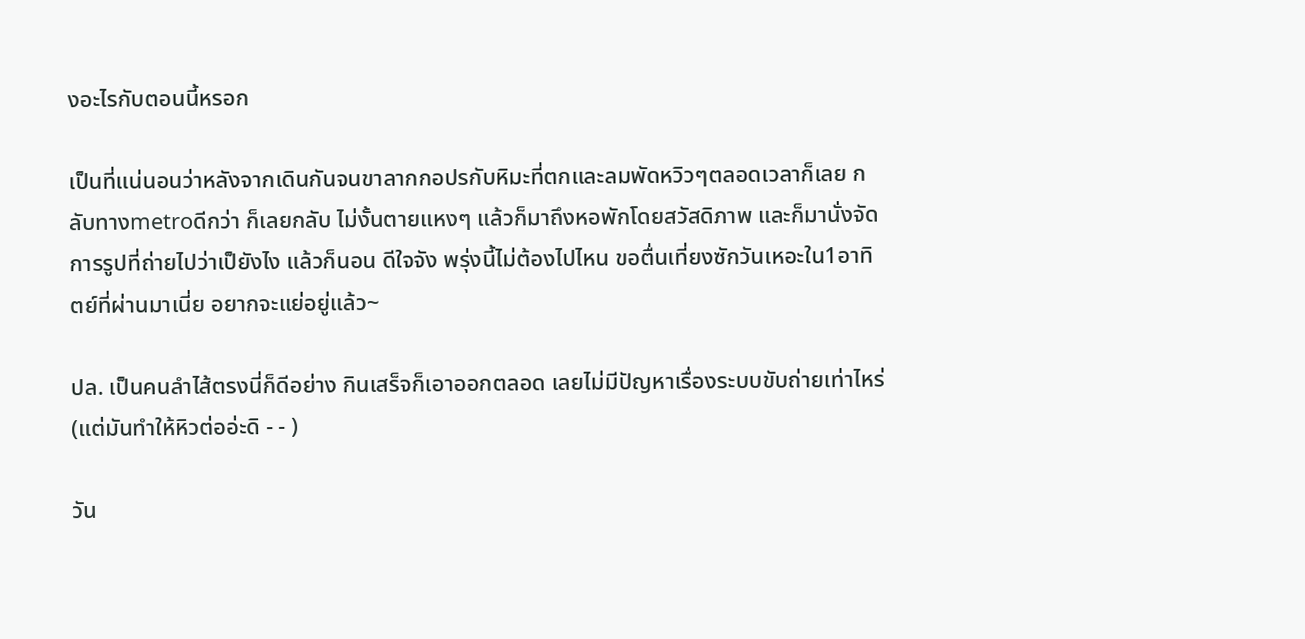งอะไรกับตอนนี้หรอก

เป็นที่แน่นอนว่าหลังจากเดินกันจนขาลากกอปรกับหิมะที่ตกและลมพัดหวิวๆตลอดเวลาก็เลย กลับทางmetroดีกว่า ก็เลยกลับ ไม่งั้นตายแหงๆ แล้วก็มาถึงหอพักโดยสวัสดิภาพ และก็มานั่งจัดการรูปที่ถ่ายไปว่าเป็ยังไง แล้วก็นอน ดีใจจัง พรุ่งนี้ไม่ต้องไปไหน ขอตื่นเที่ยงซักวันเหอะใน1อาทิตย์ที่ผ่านมาเนี่ย อยากจะแย่อยู่แล้ว~

ปล. เป็นคนลำไส้ตรงนี่ก็ดีอย่าง กินเสร็จก็เอาออกตลอด เลยไม่มีปัญหาเรื่องระบบขับถ่ายเท่าไหร่ (แต่มันทำให้หิวต่ออ่ะดิ - - )

วัน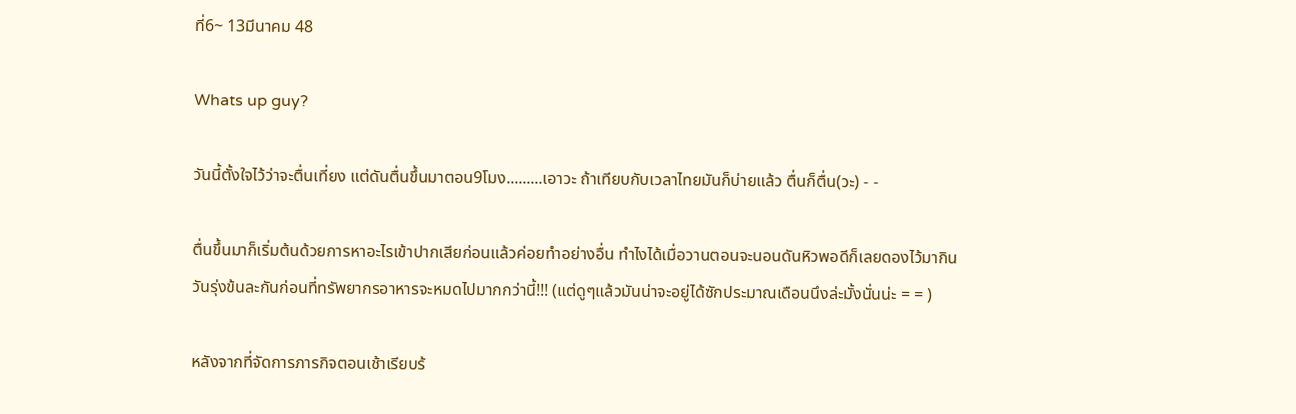ที่6~ 13มีนาคม 48

Whats up guy?

วันนี้ตั้งใจไว้ว่าจะตื่นเที่ยง แต่ดันตื่นขึ้นมาตอน9โมง.........เอาวะ ถ้าเทียบกับเวลาไทยมันก็บ่ายแล้ว ตื่นก็ตื่น(วะ) - -

ตื่นขึ้นมาก็เริ่มต้นด้วยการหาอะไรเข้าปากเสียก่อนแล้วค่อยทำอย่างอื่น ทำไงได้เมื่อวานตอนจะนอนดันหิวพอดีก็เลยดองไว้มากินวันรุ่งข้นละกันก่อนที่ทรัพยากรอาหารจะหมดไปมากกว่านี้!!! (แต่ดูๆแล้วมันน่าจะอยู่ได้ซักประมาณเดือนนึงล่ะมั้งนั่นน่ะ = = )

หลังจากที่จัดการภารกิจตอนเช้าเรียบร้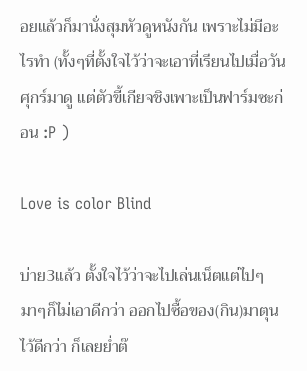อยแล้วก็มานั่งสุมหัวดูหนังกัน เพราะไม่มีอะไรทำ (ทั้งๆที่ตั้งใจไว้ว่าจะเอาที่เรียนไปเมื่อวันศุกร์มาดู แต่ตัวขี้เกียจชิงเพาะเป็นฟาร์มซะก่อน :P )

Love is color Blind

บ่าย3แล้ว ตั้งใจไว้ว่าจะไปเล่นเน็ตแต่ไปๆมาๆก็ไม่เอาดีกว่า ออกไปซื้อของ(กิน)มาตุนไว้ดีกว่า ก็เลยย่ำต๊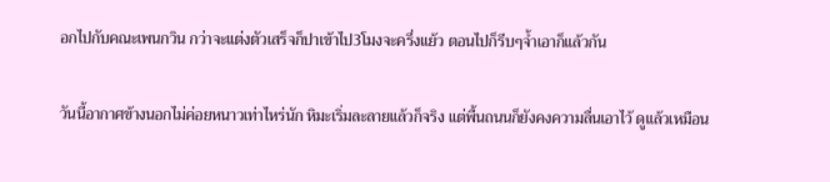อกไปกับคณะเพนกวิน กว่าจะแต่งตัวเสร็จก็ปาเข้าไป3โมงจะครึ่งแย้ว ตอนไปก็รีบๆจ้ำเอาก็แล้วกัน

วันนี้อากาศข้างนอกไม่ค่อยหนาวเท่าไหร่นัก หิมะเริ่มละลายแล้วก็จริง แต่พื้นถนนก็ยังคงความลื่นเอาไว้ ดูแล้วเหมือน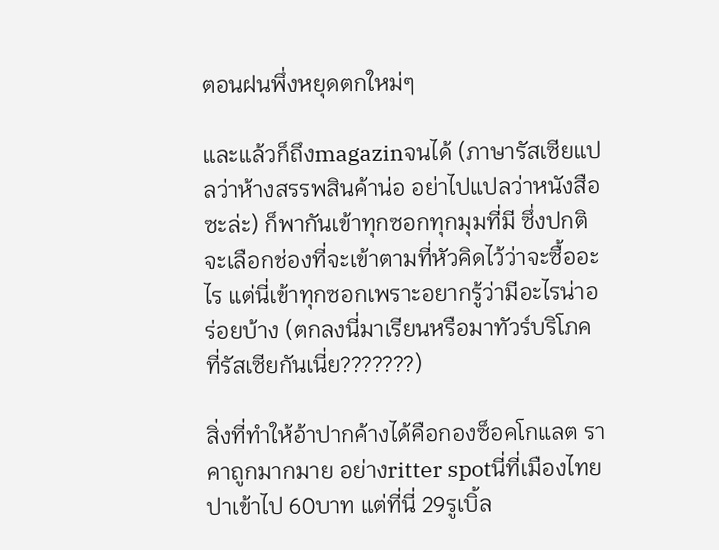ตอนฝนพึ่งหยุดตกใหม่ๆ

และแล้วก็ถึงmagazinจนได้ (ภาษารัสเซียแปลว่าห้างสรรพสินค้าน่อ อย่าไปแปลว่าหนังสือซะล่ะ) ก็พากันเข้าทุกซอกทุกมุมที่มี ซึ่งปกติจะเลือกช่องที่จะเข้าตามที่หัวคิดไว้ว่าจะซื้ออะไร แต่นี่เข้าทุกซอกเพราะอยากรู้ว่ามีอะไรน่าอร่อยบ้าง (ตกลงนี่มาเรียนหรือมาทัวร์บริโภคที่รัสเซียกันเนี่ย???????)

สิ่งที่ทำให้อ้าปากค้างได้คือกองซ็อคโกแลต ราคาถูกมากมาย อย่างritter spotนี่ที่เมืองไทยปาเข้าไป 60บาท แต่ที่นี่ 29รูเบิ้ล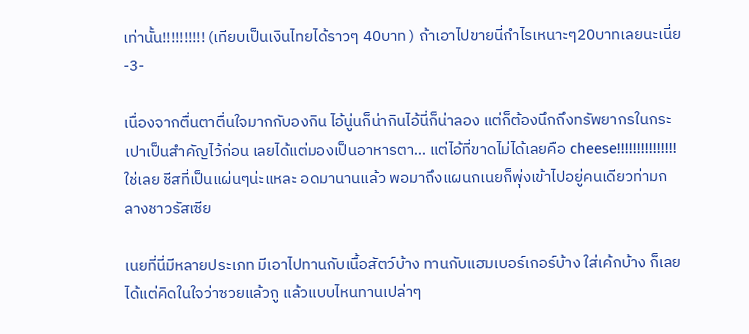เท่านั้น!!!!!!!!!! (เทียบเป็นเงินไทยได้ราวๆ 40บาท ) ถ้าเอาไปขายนี่กำไรเหนาะๆ20บาทเลยนะเนี่ย -3-

เนื่องจากตื่นตาตื่นใจมากกับองกิน ไอ้นู่นก็น่ากินไอ้นี่ก็น่าลอง แต่ก็ต้องนึกถึงทรัพยากรในกระเปาเป็นสำคัญไว้ก่อน เลยได้แต่มองเป็นอาหารตา... แต่ไอ้ที่ขาดไม่ได้เลยคือ cheese!!!!!!!!!!!!!!! ใช่เลย ชีสที่เป็นแผ่นๆน่ะแหละ อดมานานแล้ว พอมาถึงแผนกเนยก็พุ่งเข้าไปอยู่คนเดียวท่ามกลางชาวรัสเซีย

เนยที่นี่มีหลายประเภท มีเอาไปทานกับเนื้อสัตว์บ้าง ทานกับแฮมเบอร์เกอร์บ้าง ใส่เค้กบ้าง ก็เลยได้แต่คิดในใจว่าซวยแล้วกู แล้วแบบไหนทานเปล่าๆ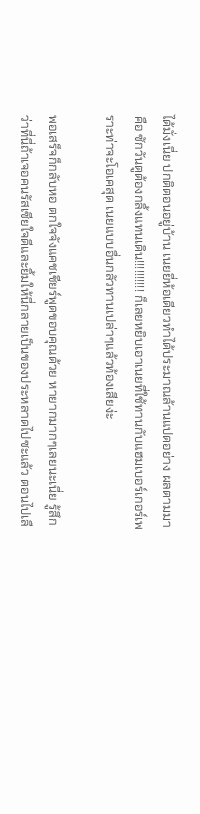ได้มั่งเนี่ย ปกติตอนอยู่บ้าน เนยยี่ห้อเดียวทำได้ประมาณล้านแปดอย่าง ผลตามมาคือ ซักวันตูต้องกลิ้งแทนเดิน!!!!!!!!!! ก็เลยหยิบเอาเนยที่ใช้ทานกับแฮมเบอร์เกอร์เพราะท่าจะโอเคสุด เนยแบบอื่นกลัวทานเปล่าๆแล้วท้องเสียง่ะ

พอเสร็จก็กลับหอ ตกใจจังแคชเชียร์พูดขอบคุณด้วย หายากมากๆเลยนะเนี่ย รู้สึกว่าที่นี่ถ้าเจอคนรัสเซียใจดีและยิ้มให้นี่กลายเป็นของประหลาดไปซะแล้ว ตอนไปเลื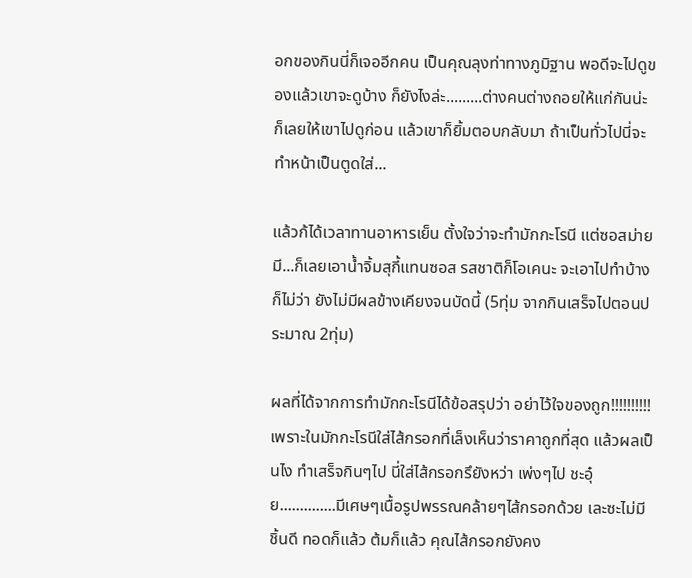อกของกินนี่ก็เจออีกคน เป็นคุณลุงท่าทางภูมิฐาน พอดีจะไปดูของแล้วเขาจะดูบ้าง ก็ยังไงล่ะ.........ต่างคนต่างถอยให้แก่กันน่ะ ก็เลยให้เขาไปดูก่อน แล้วเขาก็ยิ้มตอบกลับมา ถ้าเป็นทั่วไปนี่จะทำหน้าเป็นตูดใส่...

แล้วก้ได้เวลาทานอาหารเย็น ตั้งใจว่าจะทำมักกะโรนี แต่ซอสม่ายมี...ก็เลยเอาน้ำจิ้มสุกี้แทนซอส รสชาติก็โอเคนะ จะเอาไปทำบ้างก็ไม่ว่า ยังไม่มีผลข้างเคียงจนบัดนี้ (5ทุ่ม จากกินเสร็จไปตอนประมาณ 2ทุ่ม)

ผลที่ได้จากการทำมักกะโรนีได้ข้อสรุปว่า อย่าไว้ใจของถูก!!!!!!!!!! เพราะในมักกะโรนีใส่ไส้กรอกที่เล็งเห็นว่าราคาถูกที่สุด แล้วผลเป็นไง ทำเสร็จกินๆไป นี่ใส่ไส้กรอกรึยังหว่า เพ่งๆไป ชะอุ๋ย..............มีเศษๆเนื้อรูปพรรณคล้ายๆไส้กรอกด้วย เละซะไม่มีชิ้นดี ทอดก็แล้ว ต้มก็แล้ว คุณไส้กรอกยังคง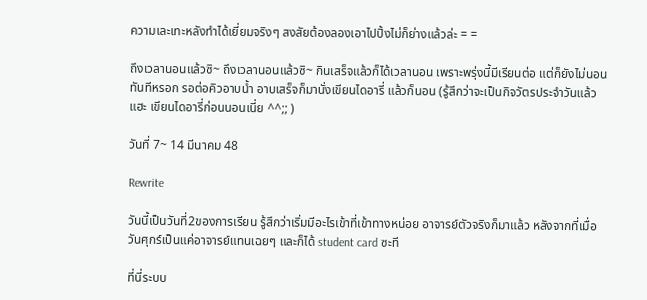ความเละเทะหลังทำได้เยี่ยมจริงๆ สงสัยต้องลองเอาไปปิ้งไม่ก็ย่างแล้วล่ะ = =

ถึงเวลานอนแล้วซิ~ ถึงเวลานอนแล้วซิ~ กินเสร็จแล้วก็ได้เวลานอน เพราะพรุ่งนี้มีเรียนต่อ แต่ก็ยังไม่นอนทันทีหรอก รอต่อคิวอาบน้ำ อาบเสร็จก็มานั่งเขียนไดอารี่ แล้วก็นอน (รู้สึกว่าจะเป็นกิจวัตรประจำวันแล้วแฮะ เขียนไดอารี่ก่อนนอนเนี่ย ^^;; )

วันที่ 7~ 14 มีนาคม 48

Rewrite

วันนี้เป็นวันที่2ของการเรียน รู้สึกว่าเริ่มมีอะไรเข้าที่เข้าทางหน่อย อาจารย์ตัวจริงก็มาแล้ว หลังจากที่เมื่อวันศุกร์เป็นแค่อาจารย์แทนเฉยๆ และก็ได้ student card ซะที

ที่นี่ระบบ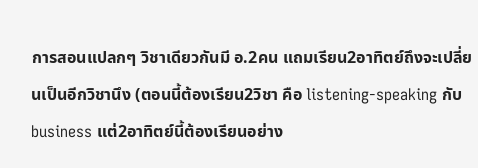การสอนแปลกๆ วิชาเดียวกันมี อ.2คน แถมเรียน2อาทิตย์ถึงจะเปลี่ยนเป็นอีกวิชานึง (ตอนนี้ต้องเรียน2วิชา คือ listening-speaking กับ business แต่2อาทิตย์นี้ต้องเรียนอย่าง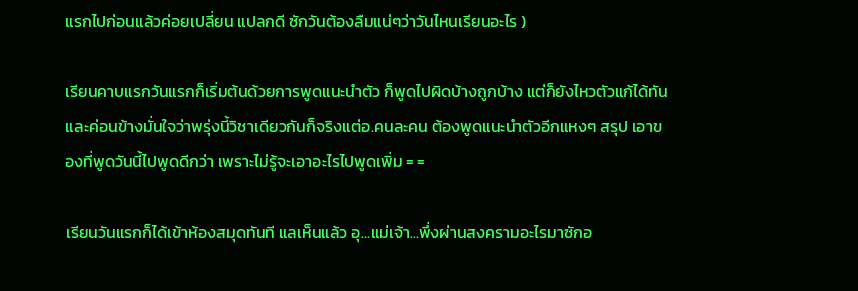แรกไปก่อนแล้วค่อยเปลี่ยน แปลกดี ซักวันต้องลืมแน่ๆว่าวันไหนเรียนอะไร )

เรียนคาบแรกวันแรกก็เริ่มต้นด้วยการพูดแนะนำตัว ก็พูดไปผิดบ้างถูกบ้าง แต่ก็ยังไหวตัวแก้ได้ทัน และค่อนข้างมั่นใจว่าพรุ่งนี้วิชาเดียวกันก็จริงแต่อ.คนละคน ต้องพูดแนะนำตัวอีกแหงๆ สรุป เอาของที่พูดวันนี้ไปพูดดีกว่า เพราะไม่รู้จะเอาอะไรไปพูดเพิ่ม = =

เรียนวันแรกก็ได้เข้าห้องสมุดทันที แลเห็นแล้ว อุ...แม่เจ้า...พึ่งผ่านสงครามอะไรมาซักอ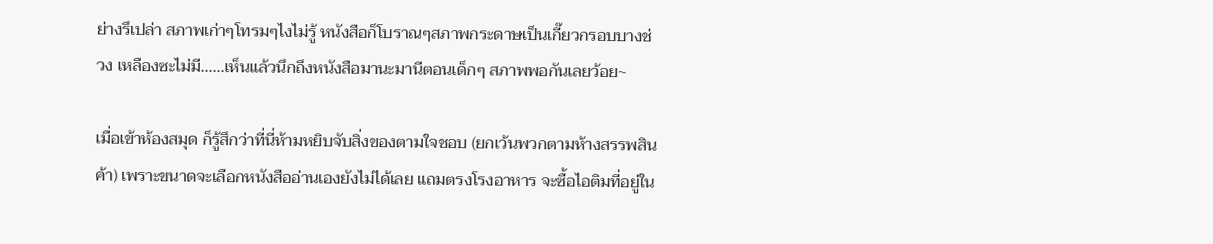ย่างรึเปล่า สภาพเก่าๆโทรมๆไงไม่รู้ หนังสือก็โบราณๆสภาพกระดาษเป็นเกี๊ยวกรอบบางช่วง เหลืองซะไม่มี......เห็นแล้วนึกถึงหนังสือมานะมานีตอนเด็กๆ สภาพพอกันเลยว้อย~

เมื่อเข้าห้องสมุด ก็รู้สึกว่าที่นี่ห้ามหยิบจับสิ่งของตามใจชอบ (ยกเว้นพวกตามห้างสรรพสินค้า) เพราะขนาดจะเลือกหนังสืออ่านเองยังไม่ได้เลย แถมตรงโรงอาหาร จะซื้อไอติมที่อยู่ใน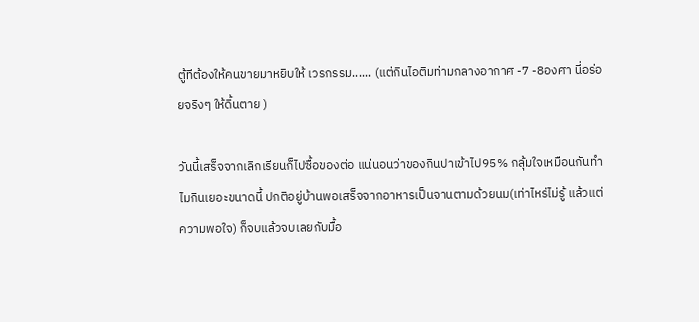ตู้ทีต้องให้คนขายมาหยิบให้ เวรกรรม...... (แต่กินไอติมท่ามกลางอากาศ -7 -8องศา นี่อร่อยจริงๆ ให้ดิ้นตาย )

วันนี้เสร็จจากเลิกเรียนก็ไปซื้อของต่อ แน่นอนว่าของกินปาเข้าไป95% กลุ้มใจเหมือนกันทำไมกินเยอะขนาดนี้ ปกติอยู่บ้านพอเสร็จจากอาหารเป็นจานตามด้วยนม(เท่าไหร่ไม่รู้ แล้วแต่ความพอใจ) ก็จบแล้วจบเลยกับมื้อ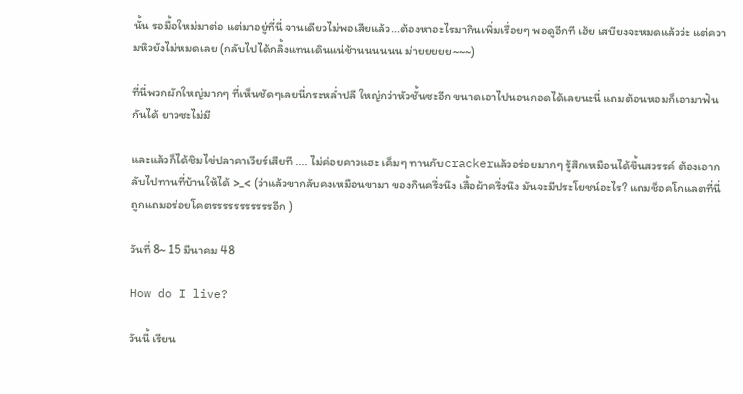นั้น รอมื้อใหม่มาต่อ แต่มาอยู่ที่นี่ จานเดียวไม่พอเสียแล้ว...ต้องหาอะไรมากินเพิ่มเรื่อยๆ พอดูอีกที เฮ้ย เสบียงจะหมดแล้วว่ะ แต่ความหิวยังไม่หมดเลย (กลับไปได้กลิ้งแทนเดินแน่ช้านนนนนน ม่ายยยยย~~~)

ที่นี่พวกผักใหญ่มากๆ ที่เห็นชัดๆเลยนี่กระหล่ำปลี ใหญ่กว่าหัวชั้นซะอีก ขนาดเอาไปนอนกอดได้เลยนะนี่ แถมต้อนหอมก็เอามาฟันกันได้ ยาวซะไม่มี

และแล้วก็ได้ชิมไข่ปลาคาเวียร์เสียที .... ไม่ค่อยคาวแฮะ เค็มๆ ทานกับcrackerแล้วอร่อยมากๆ รู้สึกเหมือนได้ขึ้นสวรรค์ ต้องเอากลับไปทานที่บ้านให้ได้ >_< (ว่าแล้วขากลับคงเหมือนขามา ของกินครึ่งนึง เสื้อผ้าครึ่งนึง มันจะมีประโยชน์อะไร? แถมช็อคโกแลตที่นี่ถูกแถมอร่อยโคตรรรรรรรรรรรอีก )

วันที่ 8~ 15 มีนาคม 48

How do I live?

วันนี้ เรียน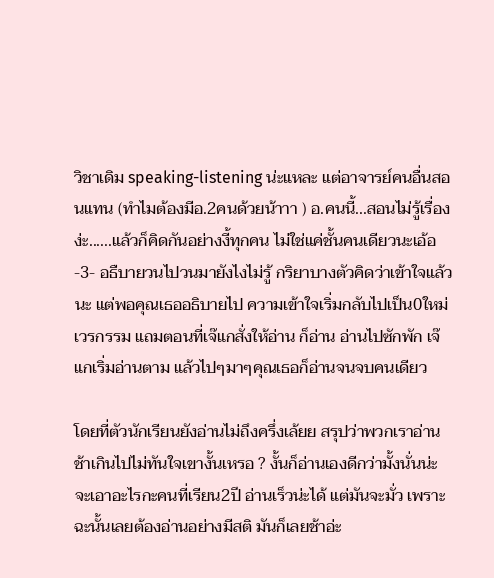วิชาเดิม speaking-listening น่ะแหละ แต่อาจารย์คนอื่นสอนแทน (ทำไมต้องมีอ.2คนด้วยน้าาา ) อ.คนนี้...สอนไม่รู้เรื่องง่ะ......แล้วก็คิดกันอย่างงี้ทุกคน ไม่ใช่แค่ชั้นคนเดียวนะเอ้อ -3- อธืบายวนไปวนมายังไงไม่รู้ กริยาบางตัวคิดว่าเข้าใจแล้วนะ แต่พอคุณเธออธิบายไป ความเข้าใจเริ่มกลับไปเป็น0ใหม่ เวรกรรม แถมตอนที่เจ๊แกสั่งให้อ่าน ก็อ่าน อ่านไปซักพัก เจ๊แกเริ่มอ่านตาม แล้วไปๆมาๆคุณเธอก็อ่านจนจบคนเดียว

โดยที่ตัวนักเรียนยังอ่านไม่ถึงครึ่งเล้ยย สรุปว่าพวกเราอ่านช้าเกินไปไม่ทันใจเขางั้นเหรอ ? งั้นก็อ่านเองดีกว่ามั้งนั่นน่ะ จะเอาอะไรกะคนที่เรียน2ปี อ่านเร็วน่ะได้ แต่มันจะมั่ว เพราะฉะนั้นเลยต้องอ่านอย่างมีสติ มันก็เลยช้าอ่ะ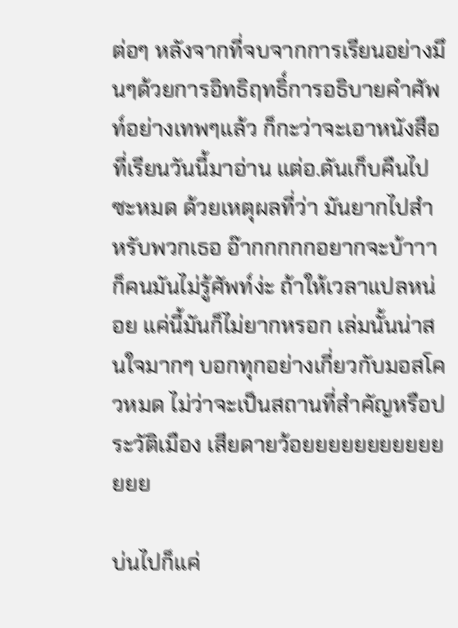ต่อๆ หลังจากที่จบจากการเรียนอย่างมึนๆด้วยการอิทธิฤทธิ์การอธิบายคำศัพท์อย่างเทพๆแล้ว ก็กะว่าจะเอาหนังสือที่เรียนวันนี้มาอ่าน แต่อ.ดันเก็บคืนไปซะหมด ด้วยเหตุผลที่ว่า มันยากไปสำหรับพวกเธอ อ๊ากกกกกอยากจะบ้าาา ก็คนมันไม่รู้ศัพท์ง่ะ ถ้าให้เวลาแปลหน่อย แค่นี้มันก็ไม่ยากหรอก เล่มนั้นน่าสนใจมากๆ บอกทุกอย่างเกี่ยวกับมอสโควหมด ไม่ว่าจะเป็นสถานที่สำคัญหรือประวัติเมือง เสียดายว้อยยยยยยยยยยยยยย

บ่นไปก็แค่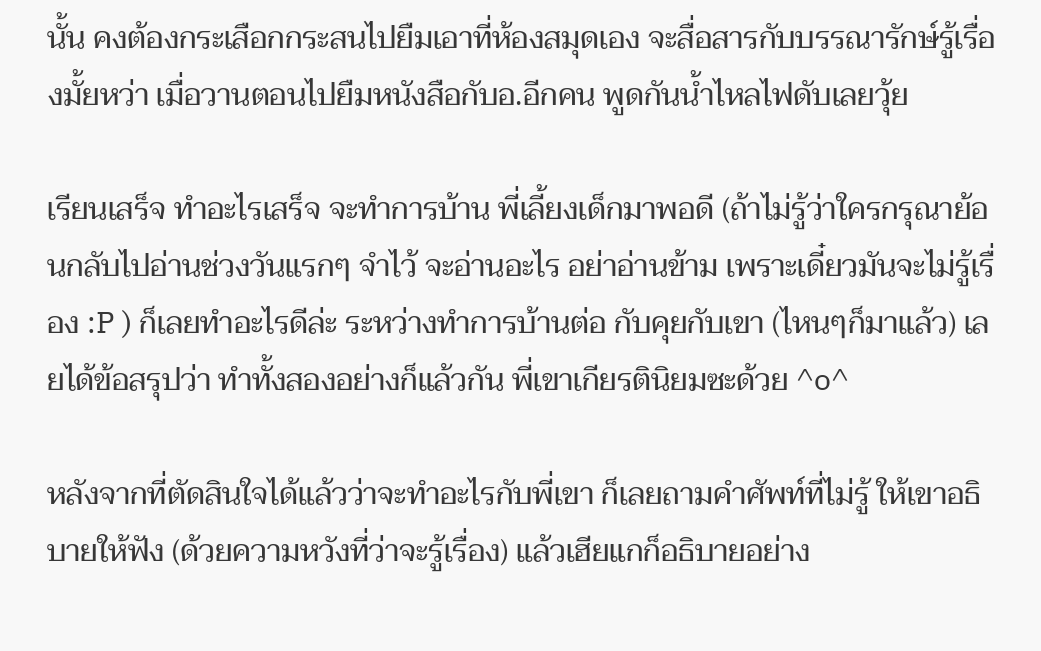นั้น คงต้องกระเสือกกระสนไปยืมเอาที่ห้องสมุดเอง จะสื่อสารกับบรรณารักษ์รู้เรื่องมั้ยหว่า เมื่อวานตอนไปยืมหนังสือกับอ.อีกคน พูดกันน้ำไหลไฟดับเลยวุ้ย

เรียนเสร็จ ทำอะไรเสร็จ จะทำการบ้าน พี่เลี้ยงเด็กมาพอดี (ถ้าไม่รู้ว่าใครกรุณาย้อนกลับไปอ่านช่วงวันแรกๆ จำไว้ จะอ่านอะไร อย่าอ่านข้าม เพราะเดี๋ยวมันจะไม่รู้เรื่อง :P ) ก็เลยทำอะไรดีล่ะ ระหว่างทำการบ้านต่อ กับคุยกับเขา (ไหนๆก็มาแล้ว) เลยได้ข้อสรุปว่า ทำทั้งสองอย่างก็แล้วกัน พี่เขาเกียรตินิยมซะด้วย ^o^

หลังจากที่ตัดสินใจได้แล้วว่าจะทำอะไรกับพี่เขา ก็เลยถามคำศัพท์ที่ไม่รู้ ให้เขาอธิบายให้ฟัง (ด้วยความหวังที่ว่าจะรู้เรื่อง) แล้วเฮียแกก็อธิบายอย่าง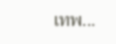เทพ...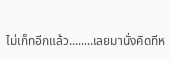ไม่เก็ทอีกแล้ว........เลยมานั่งคิดทีห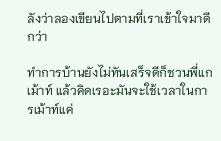ลังว่าลองเขียนไปตามที่เราเข้าใจมาดีกว่า

ทำการบ้านยังไม่ทันเสร็จดีก็ชวนพี่แกเม้าท์ แล้วคิดเรอะมันจะใช้เวลาในการเม้าท์แค่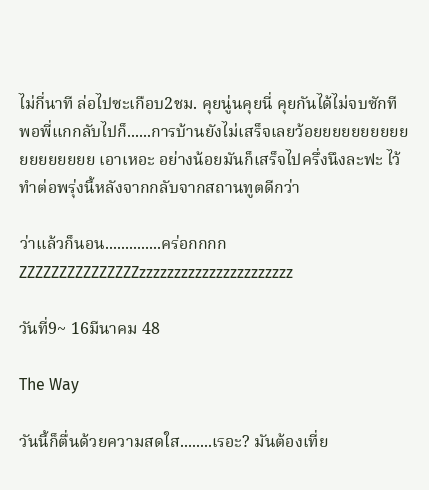ไม่กี่นาที ล่อไปซะเกือบ2ชม. คุยนู่นคุยนี่ คุยกันได้ไม่จบซักที พอพี่แกกลับไปก็......การบ้านยังไม่เสร็จเลยว้อยยยยยยยยยยยยยยยยยย เอาเหอะ อย่างน้อยมันก็เสร็จไปครึ่งนึงละฟะ ไว้ทำต่อพรุ่งนี้หลังจากกลับจากสถานทูตดีกว่า

ว่าแล้วก็นอน..............คร่อกกกก ZZZZZZZZZZZZZZZzzzzzzzzzzzzzzzzzzzzzz

วันที่9~ 16มีนาคม 48

The Way

วันนี้ก็ตื่นด้วยความสดใส........เรอะ? มันต้องเที่ย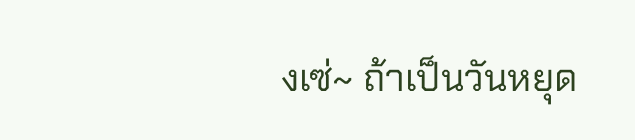งเซ่~ ถ้าเป็นวันหยุด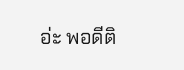อ่ะ พอดีติ